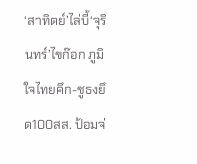‘สาทิตย์’ไล่บี้‘จุรินทร์’ไขก๊อก ภูมิใจไทยคึก-ชูธงยึด100สส. ป้อมจ่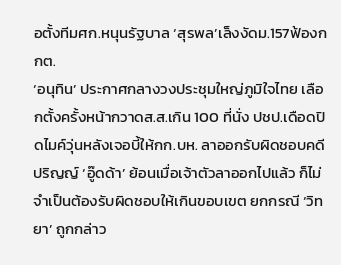อตั้งทีมศก.หนุนรัฐบาล ‘สุรพล’เล็งงัดม.157ฟ้องกกต.
‘อนุทิน’ ประกาศกลางวงประชุมใหญ่ภูมิใจไทย เลือกตั้งครั้งหน้ากวาดส.ส.เกิน 100 ที่นั่ง ปชป.เดือดปิดไมค์วุ่นหลังเจอบี้ให้กก.บห. ลาออกรับผิดชอบคดีปริญญ์ ‘อู๊ดด้า’ ย้อนเมื่อเจ้าตัวลาออกไปแล้ว ก็ไม่จำเป็นต้องรับผิดชอบให้เกินขอบเขต ยกกรณี ‘วิทยา’ ถูกกล่าว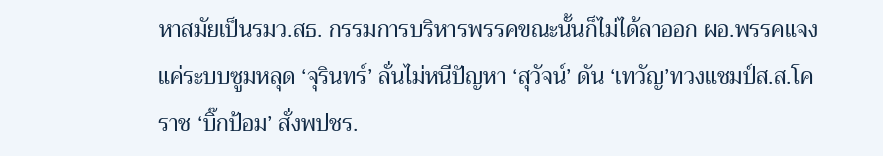หาสมัยเป็นรมว.สธ. กรรมการบริหารพรรคขณะนั้นก็ไม่ได้ลาออก ผอ.พรรคแจงแค่ระบบซูมหลุด ‘จุรินทร์’ ลั่นไม่หนีปัญหา ‘สุวัจน์’ ดัน ‘เทวัญ’ทวงแชมป์ส.ส.โคราช ‘บิ๊กป้อม’ สั่งพปชร.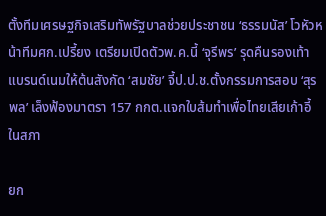ตั้งทีมเศรษฐกิจเสริมทัพรัฐบาลช่วยประชาชน ‘ธรรมนัส’ โวหัวหน้าทีมศก.เปรี้ยง เตรียมเปิดตัวพ.ค.นี้ ‘จุรีพร’ รุดคืนรองเท้า แบรนด์เนมให้ต้นสังกัด ‘สมชัย’ จี้ป.ป.ช.ตั้งกรรมการสอบ ‘สุรพล’ เล็งฟ้องมาตรา 157 กกต.แจกใบส้มทำเพื่อไทยเสียเก้าอี้ในสภา

ยก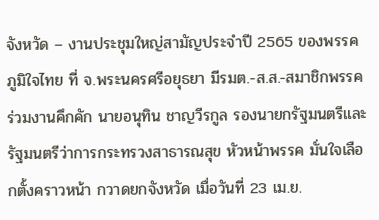จังหวัด – งานประชุมใหญ่สามัญประจำปี 2565 ของพรรคภูมิใจไทย ที่ จ.พระนครศรีอยุธยา มีรมต.-ส.ส.-สมาชิกพรรค ร่วมงานคึกคัก นายอนุทิน ชาญวีรกูล รองนายกรัฐมนตรีและรัฐมนตรีว่าการกระทรวงสาธารณสุข หัวหน้าพรรค มั่นใจเลือกตั้งคราวหน้า กวาดยกจังหวัด เมื่อวันที่ 23 เม.ย.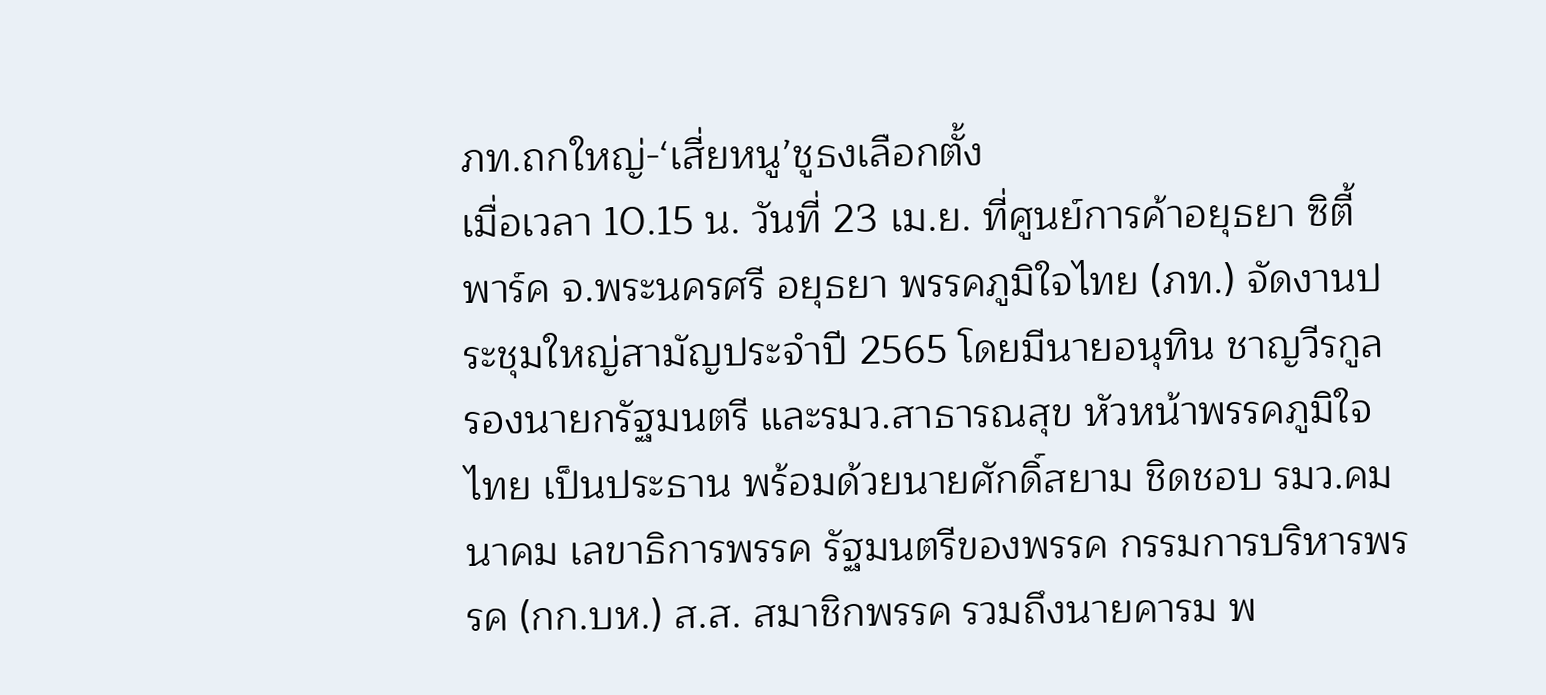ภท.ถกใหญ่-‘เสี่ยหนู’ชูธงเลือกตั้ง
เมื่อเวลา 10.15 น. วันที่ 23 เม.ย. ที่ศูนย์การค้าอยุธยา ซิตี้ พาร์ค จ.พระนครศรี อยุธยา พรรคภูมิใจไทย (ภท.) จัดงานประชุมใหญ่สามัญประจำปี 2565 โดยมีนายอนุทิน ชาญวีรกูล รองนายกรัฐมนตรี และรมว.สาธารณสุข หัวหน้าพรรคภูมิใจไทย เป็นประธาน พร้อมด้วยนายศักดิ์สยาม ชิดชอบ รมว.คมนาคม เลขาธิการพรรค รัฐมนตรีของพรรค กรรมการบริหารพรรค (กก.บห.) ส.ส. สมาชิกพรรค รวมถึงนายคารม พ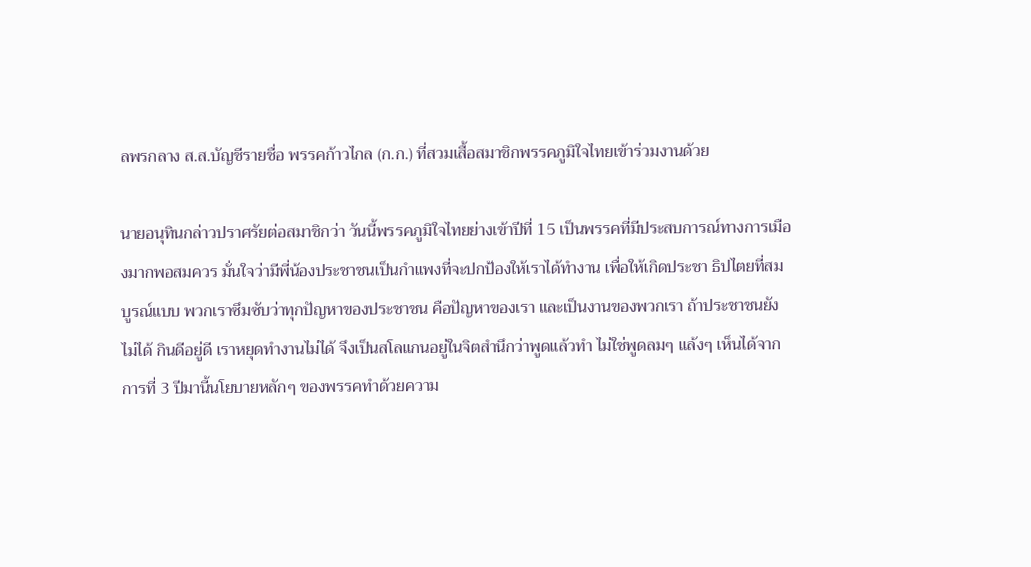ลพรกลาง ส.ส.บัญชีรายชื่อ พรรคก้าวไกล (ก.ก.) ที่สวมเสื้อสมาชิกพรรคภูมิใจไทยเข้าร่วมงานด้วย

นายอนุทินกล่าวปราศรัยต่อสมาชิกว่า วันนี้พรรคภูมิใจไทยย่างเข้าปีที่ 15 เป็นพรรคที่มีประสบการณ์ทางการเมืองมากพอสมควร มั่นใจว่ามีพี่น้องประชาชนเป็นกำแพงที่จะปกป้องให้เราได้ทำงาน เพื่อให้เกิดประชา ธิปไตยที่สมบูรณ์แบบ พวกเราซึมซับว่าทุกปัญหาของประชาชน คือปัญหาของเรา และเป็นงานของพวกเรา ถ้าประชาชนยังไม่ได้ กินดีอยู่ดี เราหยุดทำงานไม่ได้ จึงเป็นสโลแกนอยู่ในจิตสำนึกว่าพูดแล้วทำ ไม่ใช่พูดลมๆ แล้งๆ เห็นได้จากการที่ 3 ปีมานี้นโยบายหลักๆ ของพรรคทำด้วยความ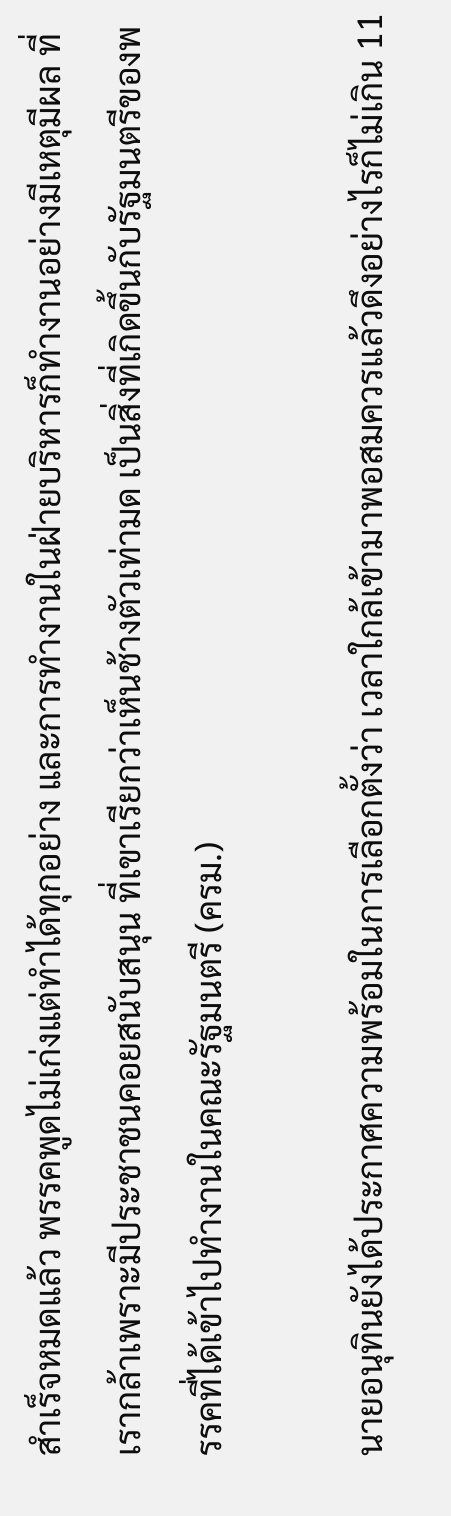สำเร็จหมดแล้ว พรรคพูดไม่เก่งแต่ทำได้ทุกอย่าง และการทำงานในฝ่ายบริหารก็ทำงานอย่างมีเหตุมีผล ที่เรากล้าเพราะมีประชาชนคอยสนับสนุน ที่เขาเรียกว่าเห็นช้างตัวเท่ามด เป็นสิ่งที่เกิดขึ้นกับรัฐมนตรีของพรรคที่ได้เข้าไปทำงานในคณะรัฐมนตรี (ครม.)

นายอนุทินยังได้ประกาศความพร้อมในการเลือกตั้งว่า เวลาใกล้เข้ามาพอสมควรแล้วดึงอย่างไรก็ไม่เกิน 11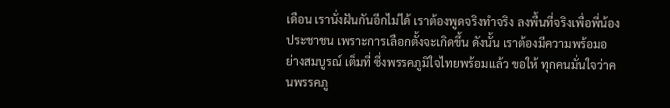เดือน เรานั่งฝันกันอีกไม่ได้ เราต้องพูดจริงทำจริง ลงพื้นที่จริงเพื่อพี่น้องประชาชน เพราะการเลือกตั้งจะเกิดขึ้น ดังนั้น เราต้องมีความพร้อมอย่างสมบูรณ์ เต็มที่ ซึ่งพรรคภูมิใจไทยพร้อมแล้ว ขอให้ ทุกคนมั่นใจว่าคนพรรคภู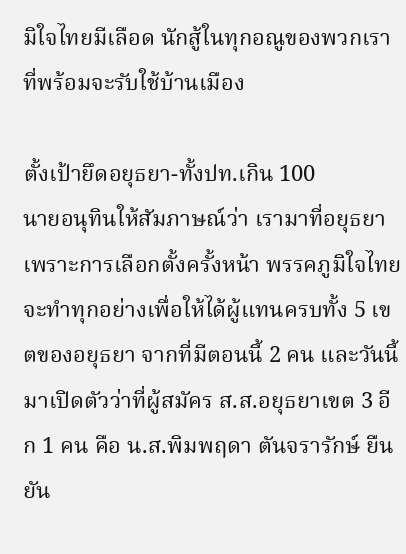มิใจไทยมีเลือด นักสู้ในทุกอณูของพวกเราที่พร้อมจะรับใช้บ้านเมือง

ตั้งเป้ายึดอยุธยา-ทั้งปท.เกิน 100
นายอนุทินให้สัมภาษณ์ว่า เรามาที่อยุธยา เพราะการเลือกตั้งครั้งหน้า พรรคภูมิใจไทยจะทำทุกอย่างเพื่อให้ได้ผู้แทนครบทั้ง 5 เขตของอยุธยา จากที่มีตอนนี้ 2 คน และวันนี้มาเปิดตัวว่าที่ผู้สมัคร ส.ส.อยุธยาเขต 3 อีก 1 คน คือ น.ส.พิมพฤดา ตันจรารักษ์ ยืนยัน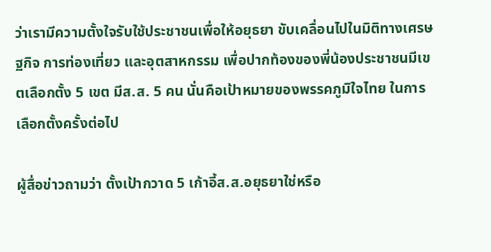ว่าเรามีความตั้งใจรับใช้ประชาชนเพื่อให้อยุธยา ขับเคลื่อนไปในมิติทางเศรษฐกิจ การท่องเที่ยว และอุตสาหกรรม เพื่อปากท้องของพี่น้องประชาชนมีเขตเลือกตั้ง 5 เขต มีส.ส. 5 คน นั่นคือเป้าหมายของพรรคภูมิใจไทย ในการเลือกตั้งครั้งต่อไป

ผู้สื่อข่าวถามว่า ตั้งเป้ากวาด 5 เก้าอี้ส.ส.อยุธยาใช่หรือ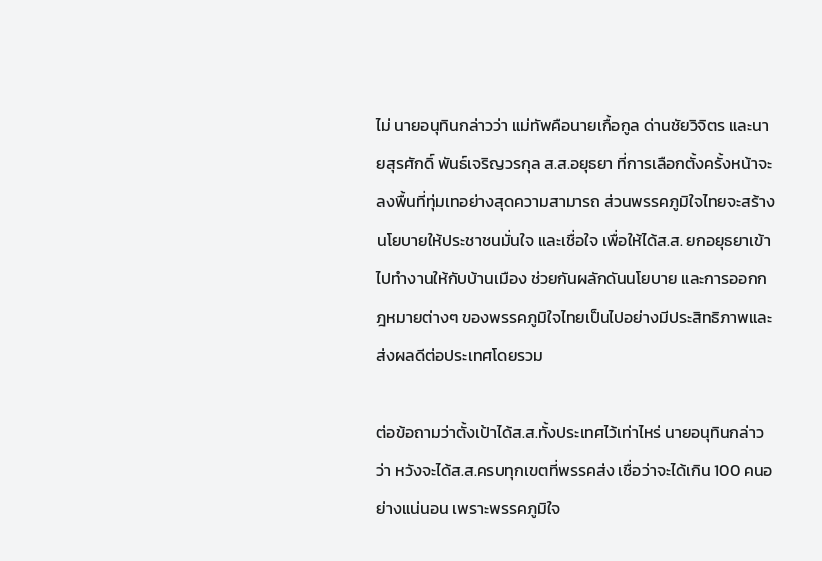ไม่ นายอนุทินกล่าวว่า แม่ทัพคือนายเกื้อกูล ด่านชัยวิจิตร และนายสุรศักดิ์ พันธ์เจริญวรกุล ส.ส.อยุธยา ที่การเลือกตั้งครั้งหน้าจะลงพื้นที่ทุ่มเทอย่างสุดความสามารถ ส่วนพรรคภูมิใจไทยจะสร้างนโยบายให้ประชาชนมั่นใจ และเชื่อใจ เพื่อให้ได้ส.ส. ยกอยุธยาเข้าไปทำงานให้กับบ้านเมือง ช่วยกันผลักดันนโยบาย และการออกกฎหมายต่างๆ ของพรรคภูมิใจไทยเป็นไปอย่างมีประสิทธิภาพและส่งผลดีต่อประเทศโดยรวม

ต่อข้อถามว่าตั้งเป้าได้ส.ส.ทั้งประเทศไว้เท่าไหร่ นายอนุทินกล่าวว่า หวังจะได้ส.ส.ครบทุกเขตที่พรรคส่ง เชื่อว่าจะได้เกิน 100 คนอย่างแน่นอน เพราะพรรคภูมิใจ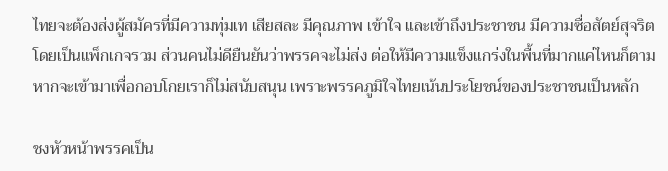ไทยจะต้องส่งผู้สมัครที่มีความทุ่มเท เสียสละ มีคุณภาพ เข้าใจ และเข้าถึงประชาชน มีความซื่อสัตย์สุจริต โดยเป็นแพ็กเกจรวม ส่วนคนไม่ดียืนยันว่าพรรคจะไม่ส่ง ต่อให้มีความแข็งแกร่งในพื้นที่มากแค่ไหนก็ตาม หากจะเข้ามาเพื่อกอบโกยเราก็ไม่สนับสนุน เพราะพรรคภูมิใจไทยเน้นประโยชน์ของประชาชนเป็นหลัก

ชงหัวหน้าพรรคเป็น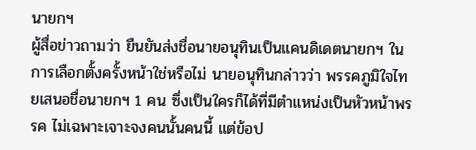นายกฯ
ผู้สื่อข่าวถามว่า ยืนยันส่งชื่อนายอนุทินเป็นแคนดิเดตนายกฯ ในการเลือกตั้งครั้งหน้าใช่หรือไม่ นายอนุทินกล่าวว่า พรรคภูมิใจไทยเสนอชื่อนายกฯ 1 คน ซึ่งเป็นใครก็ได้ที่มีตำแหน่งเป็นหัวหน้าพรรค ไม่เฉพาะเจาะจงคนนั้นคนนี้ แต่ข้อป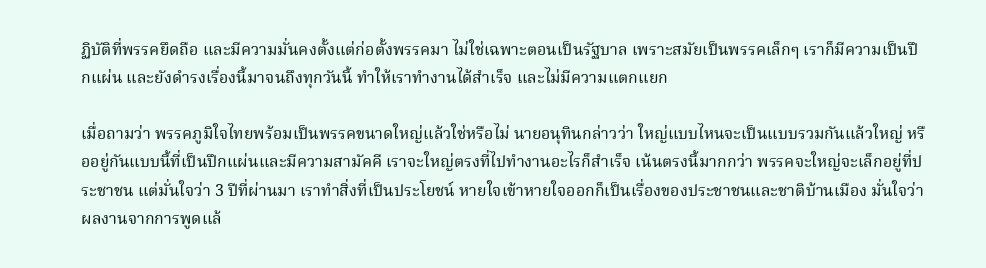ฏิบัติที่พรรคยึดถือ และมีความมั่นคงตั้งแต่ก่อตั้งพรรคมา ไม่ใช่เฉพาะตอนเป็นรัฐบาล เพราะสมัยเป็นพรรคเล็กๆ เราก็มีความเป็นปึกแผ่น และยังดำรงเรื่องนี้มาจนถึงทุกวันนี้ ทำให้เราทำงานได้สำเร็จ และไม่มีความแตกแยก

เมื่อถามว่า พรรคภูมิใจไทยพร้อมเป็นพรรคขนาดใหญ่แล้วใช่หรือไม่ นายอนุทินกล่าวว่า ใหญ่แบบไหนจะเป็นแบบรวมกันแล้วใหญ่ หรืออยู่กันแบบนี้ที่เป็นปึกแผ่นและมีความสามัคคี เราจะใหญ่ตรงที่ไปทำงานอะไรก็สำเร็จ เน้นตรงนี้มากกว่า พรรคจะใหญ่จะเล็กอยู่ที่ประชาชน แต่มั่นใจว่า 3 ปีที่ผ่านมา เราทำสิ่งที่เป็นประโยชน์ หายใจเข้าหายใจออกก็เป็นเรื่องของประชาชนและชาติบ้านเมือง มั่นใจว่าผลงานจากการพูดแล้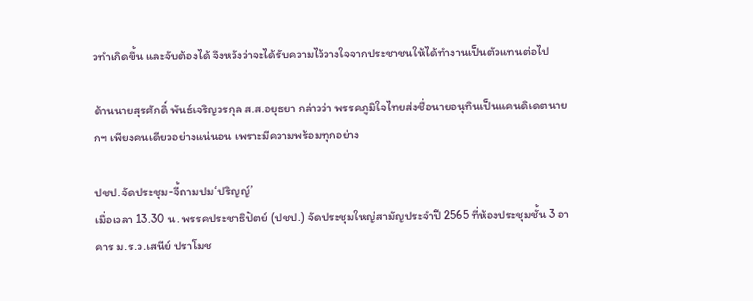วทำเกิดขึ้น และจับต้องได้ จึงหวังว่าจะได้รับความไว้วางใจจากประชาชนให้ได้ทำงานเป็นตัวแทนต่อไป

ด้านนายสุรศักดิ์ พันธ์เจริญวรกุล ส.ส.อยุธยา กล่าวว่า พรรคภูมิใจไทยส่งชื่อนายอนุทินเป็นแคนดิเดตนายกฯ เพียงคนเดียวอย่างแน่นอน เพราะมีความพร้อมทุกอย่าง

ปชป.จัดประชุม-จี้ถามปม‘ปริญญ์’
เมื่อเวลา 13.30 น. พรรคประชาธิปัตย์ (ปชป.) จัดประชุมใหญ่สามัญประจำปี 2565 ที่ห้องประชุมชั้น 3 อาคาร ม.ร.ว.เสนีย์ ปราโมช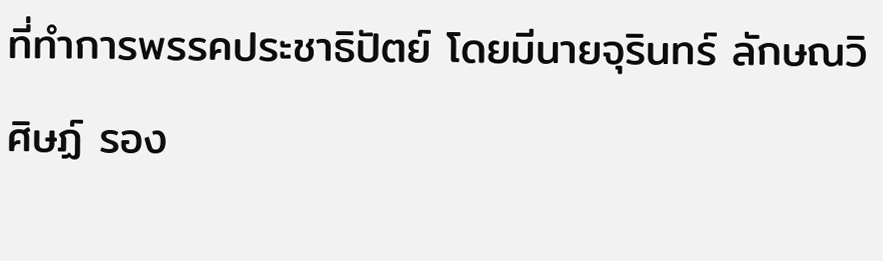ที่ทำการพรรคประชาธิปัตย์ โดยมีนายจุรินทร์ ลักษณวิศิษฏ์ รอง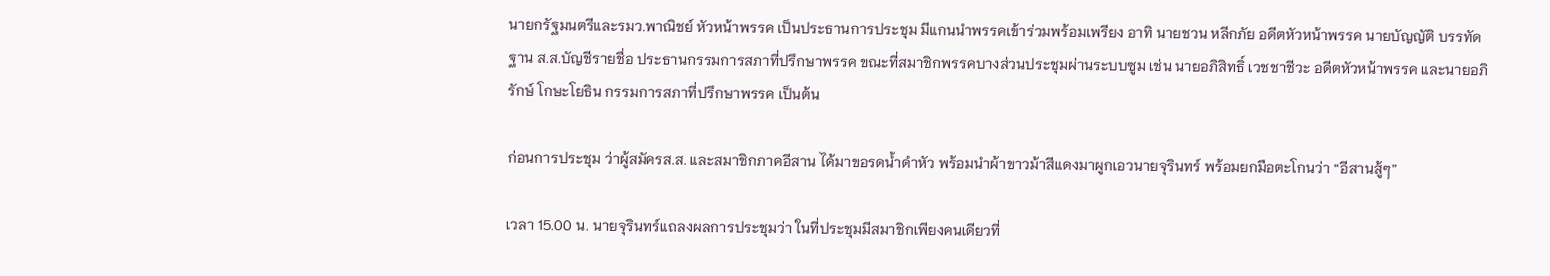นายกรัฐมนตรีและรมว.พาณิชย์ หัวหน้าพรรค เป็นประธานการประชุม มีแกนนำพรรคเข้าร่วมพร้อมเพรียง อาทิ นายชวน หลีกภัย อดีตหัวหน้าพรรค นายบัญญัติ บรรทัดฐาน ส.ส.บัญชีรายชื่อ ประธานกรรมการสภาที่ปรึกษาพรรค ขณะที่สมาชิกพรรคบางส่วนประชุมผ่านระบบซูม เช่น นายอภิสิทธิ์ เวชชาชีวะ อดีตหัวหน้าพรรค และนายอภิรักษ์ โกษะโยธิน กรรมการสภาที่ปรึกษาพรรค เป็นต้น

ก่อนการประชุม ว่าผู้สมัครส.ส. และสมาชิกภาคอีสาน ได้มาขอรดน้ำดำหัว พร้อมนำผ้าขาวม้าสีแดงมาผูกเอวนายจุรินทร์ พร้อมยกมือตะโกนว่า “อีสานสู้ๆ”

เวลา 15.00 น. นายจุรินทร์แถลงผลการประชุมว่า ในที่ประชุมมีสมาชิกเพียงคนเดียวที่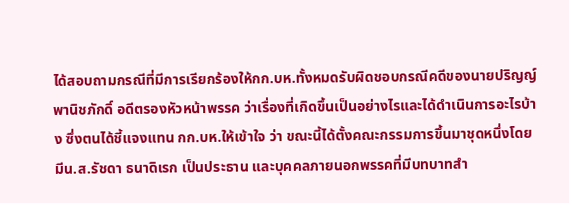ได้สอบถามกรณีที่มีการเรียกร้องให้กก.บห.ทั้งหมดรับผิดชอบกรณีคดีของนายปริญญ์ พานิชภักดิ์ อดีตรองหัวหน้าพรรค ว่าเรื่องที่เกิดขึ้นเป็นอย่างไรและได้ดำเนินการอะไรบ้าง ซึ่งตนได้ชี้แจงแทน กก.บห.ให้เข้าใจ ว่า ขณะนี้ได้ตั้งคณะกรรมการขึ้นมาชุดหนึ่งโดยมีน.ส.รัชดา ธนาดิเรก เป็นประธาน และบุคคลภายนอกพรรคที่มีบทบาทสำ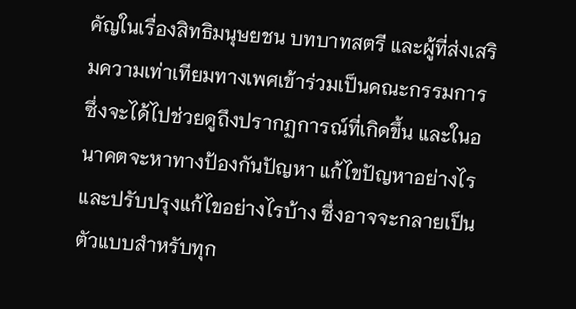คัญในเรื่องสิทธิมนุษยชน บทบาทสตรี และผู้ที่ส่งเสริมความเท่าเทียมทางเพศเข้าร่วมเป็นคณะกรรมการ ซึ่งจะได้ไปช่วยดูถึงปรากฏการณ์ที่เกิดขึ้น และในอนาคตจะหาทางป้องกันปัญหา แก้ไขปัญหาอย่างไร และปรับปรุงแก้ไขอย่างไรบ้าง ซึ่งอาจจะกลายเป็นตัวแบบสำหรับทุก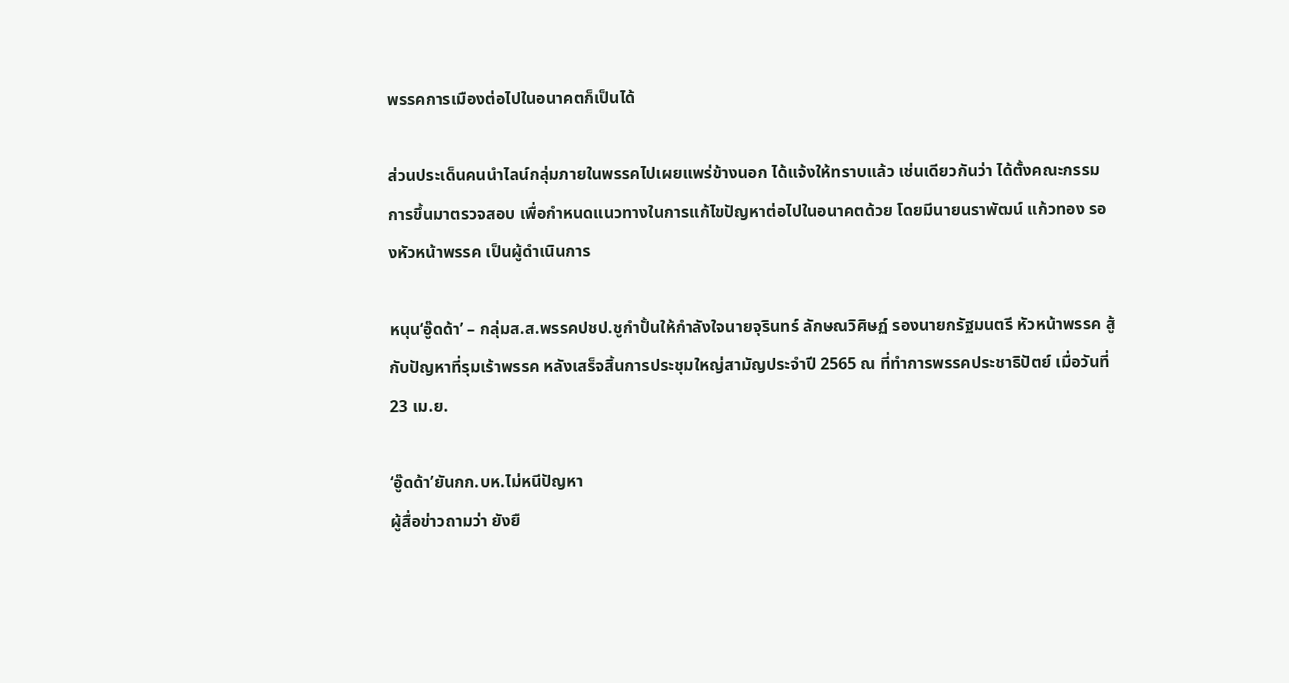พรรคการเมืองต่อไปในอนาคตก็เป็นได้

ส่วนประเด็นคนนำไลน์กลุ่มภายในพรรคไปเผยแพร่ข้างนอก ได้แจ้งให้ทราบแล้ว เช่นเดียวกันว่า ได้ตั้งคณะกรรมการขึ้นมาตรวจสอบ เพื่อกำหนดแนวทางในการแก้ไขปัญหาต่อไปในอนาคตด้วย โดยมีนายนราพัฒน์ แก้วทอง รองหัวหน้าพรรค เป็นผู้ดำเนินการ

หนุน‘อู๊ดด้า’ – กลุ่มส.ส.พรรคปชป.ชูกำปั้นให้กำลังใจนายจุรินทร์ ลักษณวิศิษฏ์ รองนายกรัฐมนตรี หัวหน้าพรรค สู้กับปัญหาที่รุมเร้าพรรค หลังเสร็จสิ้นการประชุมใหญ่สามัญประจำปี 2565 ณ ที่ทำการพรรคประชาธิปัตย์ เมื่อวันที่ 23 เม.ย.

‘อู๊ดด้า’ยันกก.บห.ไม่หนีปัญหา
ผู้สื่อข่าวถามว่า ยังยื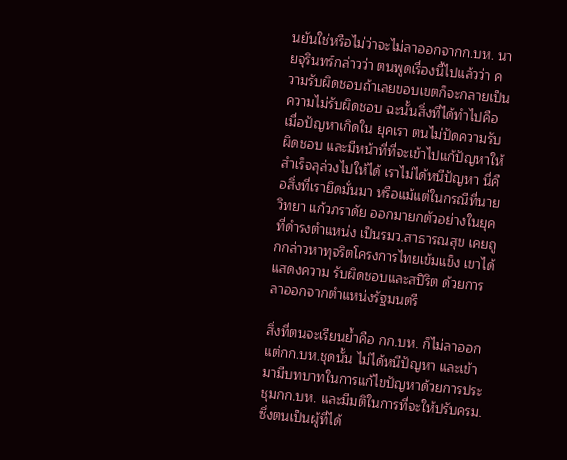นยันใช่หรือไม่ว่าจะไม่ลาออกจากก.บห. นายจุรินทร์กล่าวว่า ตนพูดเรื่องนี้ไปแล้วว่า ความรับผิดชอบถ้าเลยขอบเขตก็จะกลายเป็นความไม่รับผิดชอบ ฉะนั้นสิ่งที่ได้ทำไปคือ เมื่อปัญหาเกิดใน ยุคเรา ตนไม่ปัดความรับผิดชอบ และมีหน้าที่ที่จะเข้าไปแก้ปัญหาให้สำเร็จลุล่วงไปให้ได้ เราไม่ได้หนีปัญหา นี่คือสิ่งที่เรายึดมั่นมา หรือแม้แต่ในกรณีที่นายวิทยา แก้วภราดัย ออกมายกตัวอย่างในยุคที่ดำรงตำแหน่ง เป็นรมว.สาธารณสุข เคยถูกกล่าวหาทุจริตโครงการไทยเข้มแข็ง เขาได้แสดงความ รับผิดชอบและสปิริต ด้วยการลาออกจากตำแหน่งรัฐมนตรี

สิ่งที่ตนจะเรียนย้ำคือ กก.บห. ก็ไม่ลาออก แต่กก.บห.ชุดนั้น ไม่ได้หนีปัญหา และเข้ามามีบทบาทในการแก้ไขปัญหาด้วยการประชุมกก.บห. และมีมติในการที่จะให้ปรับครม. ซึ่งตนเป็นผู้ที่ได้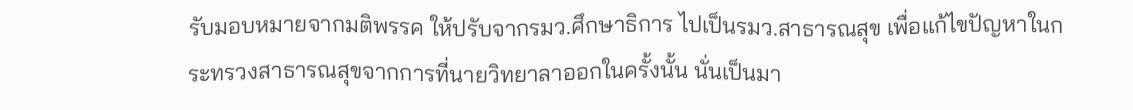รับมอบหมายจากมติพรรค ให้ปรับจากรมว.ศึกษาธิการ ไปเป็นรมว.สาธารณสุข เพื่อแก้ไขปัญหาในกระทรวงสาธารณสุขจากการที่นายวิทยาลาออกในครั้งนั้น นั่นเป็นมา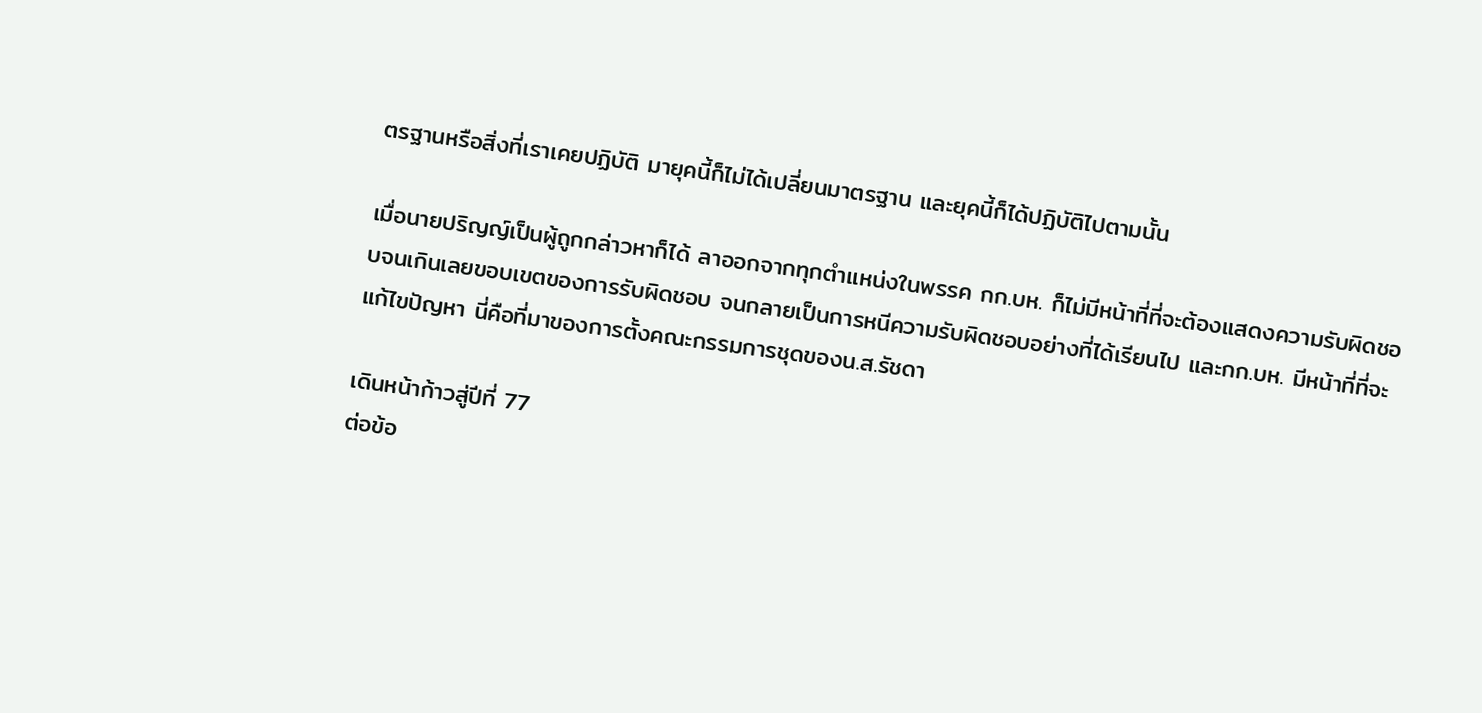ตรฐานหรือสิ่งที่เราเคยปฏิบัติ มายุคนี้ก็ไม่ได้เปลี่ยนมาตรฐาน และยุคนี้ก็ได้ปฏิบัติไปตามนั้น

เมื่อนายปริญญ์เป็นผู้ถูกกล่าวหาก็ได้ ลาออกจากทุกตำแหน่งในพรรค กก.บห. ก็ไม่มีหน้าที่ที่จะต้องแสดงความรับผิดชอบจนเกินเลยขอบเขตของการรับผิดชอบ จนกลายเป็นการหนีความรับผิดชอบอย่างที่ได้เรียนไป และกก.บห. มีหน้าที่ที่จะแก้ไขปัญหา นี่คือที่มาของการตั้งคณะกรรมการชุดของน.ส.รัชดา

เดินหน้าก้าวสู่ปีที่ 77
ต่อข้อ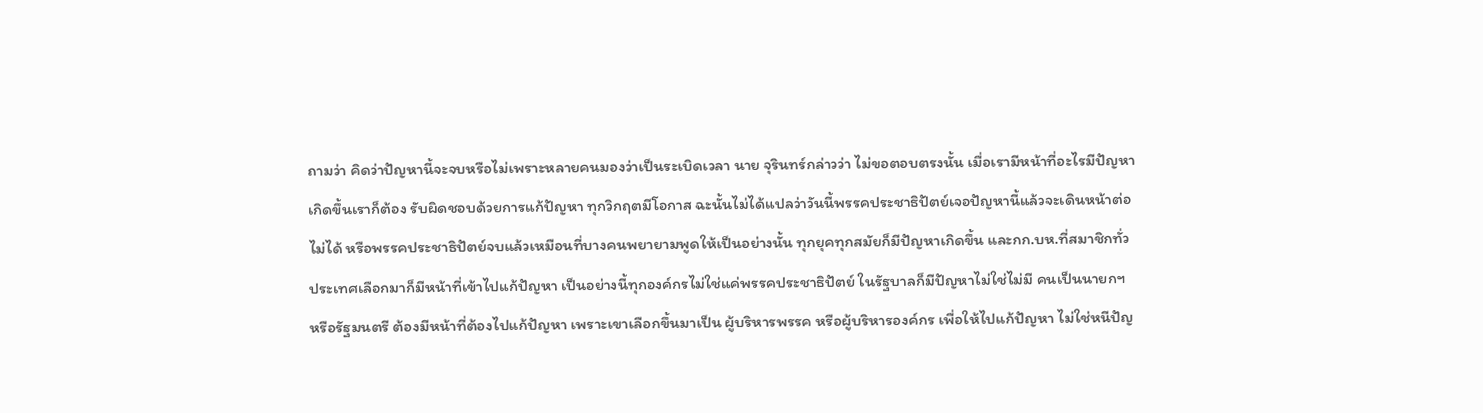ถามว่า คิดว่าปัญหานี้จะจบหรือไม่เพราะหลายคนมองว่าเป็นระเบิดเวลา นาย จุรินทร์กล่าวว่า ไม่ขอตอบตรงนั้น เมื่อเรามีหน้าที่อะไรมีปัญหาเกิดขึ้นเราก็ต้อง รับผิดชอบด้วยการแก้ปัญหา ทุกวิกฤตมีโอกาส ฉะนั้นไม่ได้แปลว่าวันนี้พรรคประชาธิปัตย์เจอปัญหานี้แล้วจะเดินหน้าต่อไม่ได้ หรือพรรคประชาธิปัตย์จบแล้วเหมือนที่บางคนพยายามพูดให้เป็นอย่างนั้น ทุกยุคทุกสมัยก็มีปัญหาเกิดขึ้น และกก.บห.ที่สมาชิกทั่วประเทศเลือกมาก็มีหน้าที่เข้าไปแก้ปัญหา เป็นอย่างนี้ทุกองค์กรไม่ใช่แค่พรรคประชาธิปัตย์ ในรัฐบาลก็มีปัญหาไม่ใช่ไม่มี คนเป็นนายกฯ หรือรัฐมนตรี ต้องมีหน้าที่ต้องไปแก้ปัญหา เพราะเขาเลือกขึ้นมาเป็น ผู้บริหารพรรค หรือผู้บริหารองค์กร เพื่อให้ไปแก้ปัญหา ไม่ใช่หนีปัญ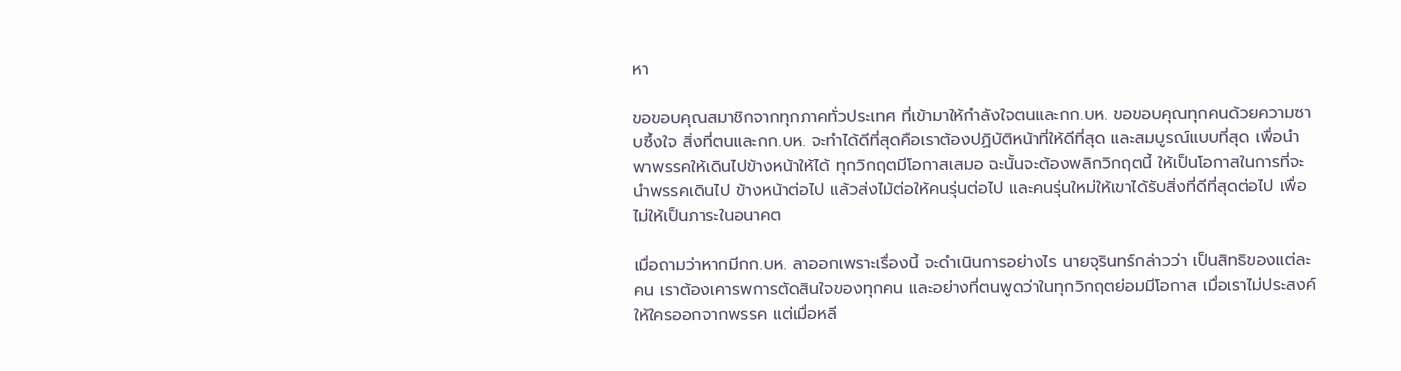หา

ขอขอบคุณสมาชิกจากทุกภาคทั่วประเทศ ที่เข้ามาให้กำลังใจตนและกก.บห. ขอขอบคุณทุกคนด้วยความซาบซึ้งใจ สิ่งที่ตนและกก.บห. จะทำได้ดีที่สุดคือเราต้องปฏิบัติหน้าที่ให้ดีที่สุด และสมบูรณ์แบบที่สุด เพื่อนำพาพรรคให้เดินไปข้างหน้าให้ได้ ทุกวิกฤตมีโอกาสเสมอ ฉะนั้นจะต้องพลิกวิกฤตนี้ ให้เป็นโอกาสในการที่จะนำพรรคเดินไป ข้างหน้าต่อไป แล้วส่งไม้ต่อให้คนรุ่นต่อไป และคนรุ่นใหม่ให้เขาได้รับสิ่งที่ดีที่สุดต่อไป เพื่อไม่ให้เป็นภาระในอนาคต

เมื่อถามว่าหากมีกก.บห. ลาออกเพราะเรื่องนี้ จะดำเนินการอย่างไร นายจุรินทร์กล่าวว่า เป็นสิทธิของแต่ละคน เราต้องเคารพการตัดสินใจของทุกคน และอย่างที่ตนพูดว่าในทุกวิกฤตย่อมมีโอกาส เมื่อเราไม่ประสงค์ให้ใครออกจากพรรค แต่เมื่อหลี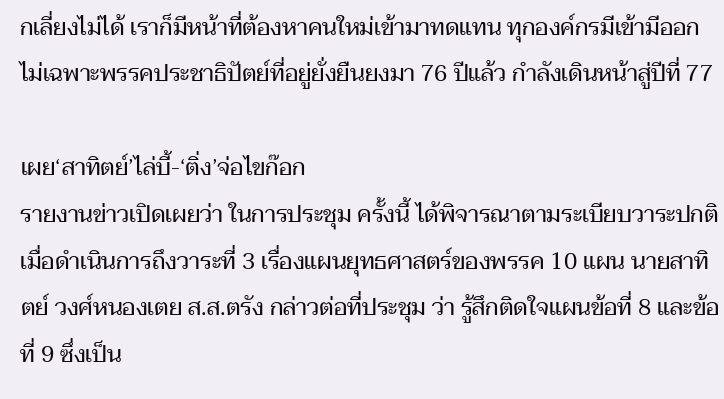กเลี่ยงไม่ได้ เราก็มีหน้าที่ต้องหาคนใหม่เข้ามาทดแทน ทุกองค์กรมีเข้ามีออก ไม่เฉพาะพรรคประชาธิปัตย์ที่อยู่ยั่งยืนยงมา 76 ปีแล้ว กำลังเดินหน้าสู่ปีที่ 77

เผย‘สาทิตย์’ไล่บี้-‘ติ่ง’จ่อไขก๊อก
รายงานข่าวเปิดเผยว่า ในการประชุม ครั้งนี้ ได้พิจารณาตามระเบียบวาระปกติ เมื่อดำเนินการถึงวาระที่ 3 เรื่องแผนยุทธศาสตร์ของพรรค 10 แผน นายสาทิตย์ วงศ์หนองเตย ส.ส.ตรัง กล่าวต่อที่ประชุม ว่า รู้สึกติดใจแผนข้อที่ 8 และข้อที่ 9 ซึ่งเป็น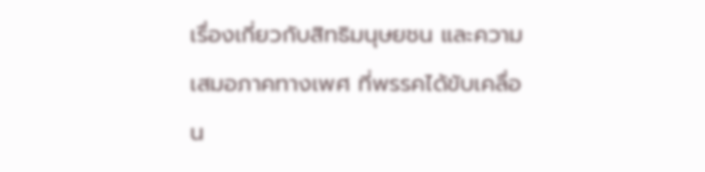เรื่องเกี่ยวกับสิทธิมนุษยชน และความเสมอภาคทางเพศ ที่พรรคได้ขับเคลื่อน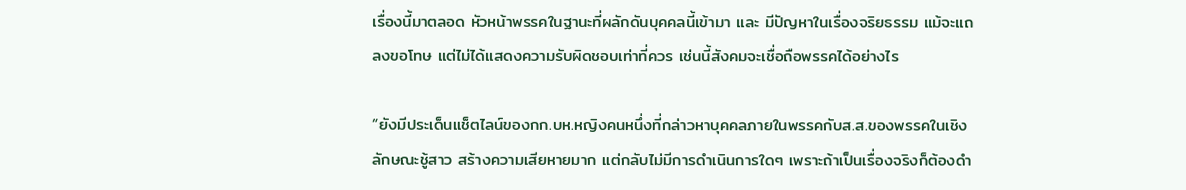เรื่องนี้มาตลอด หัวหน้าพรรคในฐานะที่ผลักดันบุคคลนี้เข้ามา และ มีปัญหาในเรื่องจริยธรรม แม้จะแถลงขอโทษ แต่ไม่ได้แสดงความรับผิดชอบเท่าที่ควร เช่นนี้สังคมจะเชื่อถือพรรคได้อย่างไร

“ยังมีประเด็นแช็ตไลน์ของกก.บห.หญิงคนหนึ่งที่กล่าวหาบุคคลภายในพรรคกับส.ส.ของพรรคในเชิงลักษณะชู้สาว สร้างความเสียหายมาก แต่กลับไม่มีการดำเนินการใดๆ เพราะถ้าเป็นเรื่องจริงก็ต้องดำ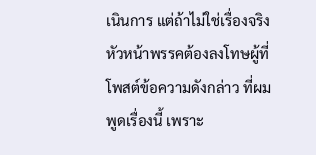เนินการ แต่ถ้าไม่ใช่เรื่องจริง หัวหน้าพรรคต้องลงโทษผู้ที่โพสต์ข้อความดังกล่าว ที่ผมพูดเรื่องนี้ เพราะ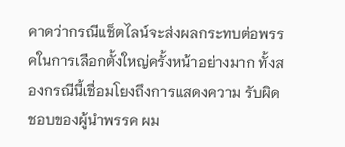คาดว่ากรณีแช็ตไลน์จะส่งผลกระทบต่อพรรคในการเลือกตั้งใหญ่ครั้งหน้าอย่างมาก ทั้งสองกรณีนี้เชื่อมโยงถึงการแสดงความ รับผิดชอบของผู้นำพรรค ผม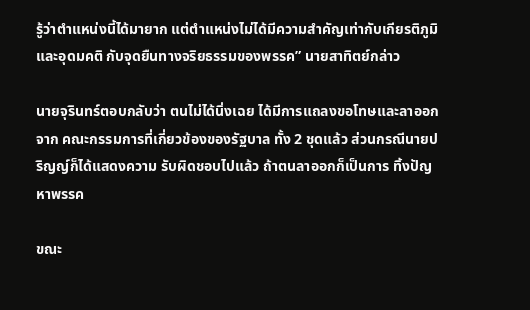รู้ว่าตำแหน่งนี้ได้มายาก แต่ตำแหน่งไม่ได้มีความสำคัญเท่ากับเกียรติภูมิและอุดมคติ กับจุดยืนทางจริยธรรมของพรรค” นายสาทิตย์กล่าว

นายจุรินทร์ตอบกลับว่า ตนไม่ได้นิ่งเฉย ได้มีการแถลงขอโทษและลาออกจาก คณะกรรมการที่เกี่ยวข้องของรัฐบาล ทั้ง 2 ชุดแล้ว ส่วนกรณีนายปริญญ์ก็ได้แสดงความ รับผิดชอบไปแล้ว ถ้าตนลาออกก็เป็นการ ทิ้งปัญหาพรรค

ขณะ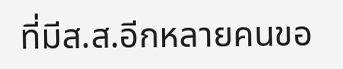ที่มีส.ส.อีกหลายคนขอ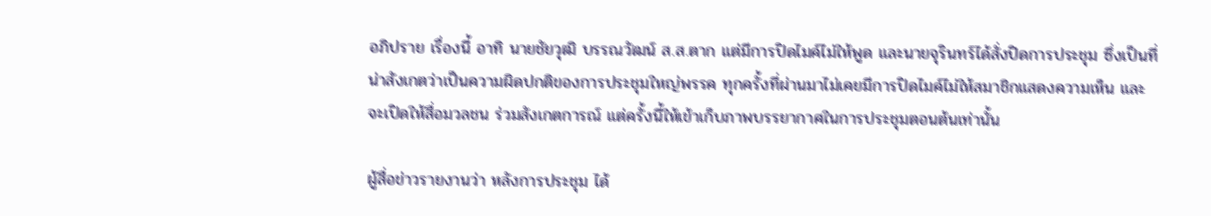อภิปราย เรื่องนี้ อาทิ นายชัยวุฒิ บรรณวัฒน์ ส.ส.ตาก แต่มีการปิดไมค์ไม่ให้พูด และนายจุรินทร์ได้สั่งปิดการประชุม ซึ่งเป็นที่น่าสังเกตว่าเป็นความผิดปกติของการประชุมใหญ่พรรค ทุกครั้งที่ผ่านมาไม่เคยมีการปิดไมค์ไม่ให้สมาชิกแสดงความเห็น และจะเปิดให้สื่อมวลชน ร่วมสังเกตการณ์ แต่ครั้งนี้ให้เข้าเก็บภาพบรรยากาศในการประชุมตอนต้นเท่านั้น

ผู้สื่อข่าวรายงานว่า หลังการประชุม ได้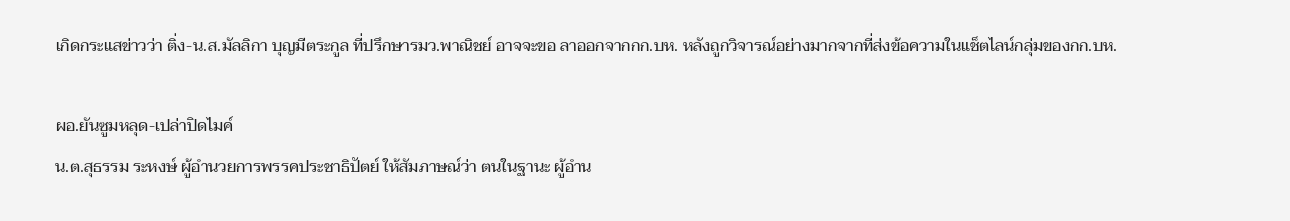เกิดกระแสข่าวว่า ติ่ง-น.ส.มัลลิกา บุญมีตระกูล ที่ปรึกษารมว.พาณิชย์ อาจจะขอ ลาออกจากกก.บห. หลังถูกวิจารณ์อย่างมากจากที่ส่งข้อความในแช็ตไลน์กลุ่มของกก.บห.

ผอ.ยันซูมหลุด-เปล่าปิดไมค์
น.ต.สุธรรม ระหงษ์ ผู้อำนวยการพรรคประชาธิปัตย์ ให้สัมภาษณ์ว่า ตนในฐานะ ผู้อำน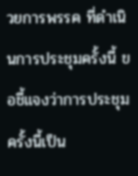วยการพรรค ที่ดำเนินการประชุมครั้งนี้ ขอชี้แจงว่าการประชุมครั้งนี้เป็น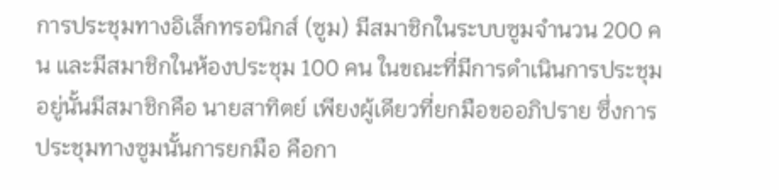การประชุมทางอิเล็กทรอนิกส์ (ซูม) มีสมาชิกในระบบซูมจำนวน 200 คน และมีสมาชิกในห้องประชุม 100 คน ในขณะที่มีการดำเนินการประชุมอยู่นั้นมีสมาชิกคือ นายสาทิตย์ เพียงผู้เดียวที่ยกมือขออภิปราย ซึ่งการประชุมทางซูมนั้นการยกมือ คือกา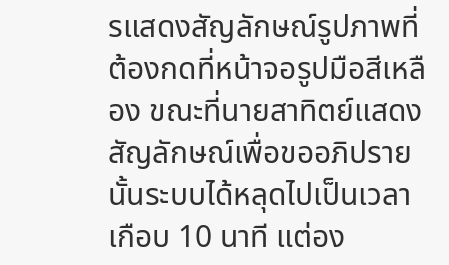รแสดงสัญลักษณ์รูปภาพที่ต้องกดที่หน้าจอรูปมือสีเหลือง ขณะที่นายสาทิตย์แสดงสัญลักษณ์เพื่อขออภิปรายนั้นระบบได้หลุดไปเป็นเวลาเกือบ 10 นาที แต่อง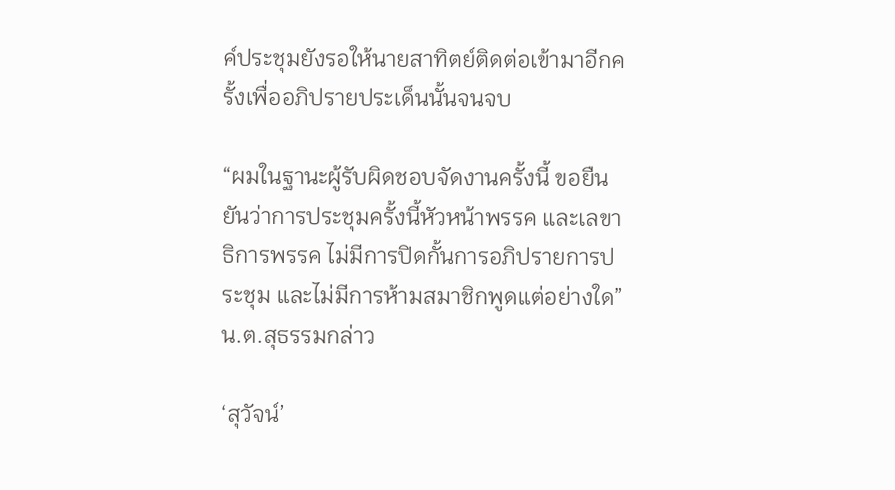ค์ประชุมยังรอให้นายสาทิตย์ติดต่อเข้ามาอีกครั้งเพื่ออภิปรายประเด็นนั้นจนจบ

“ผมในฐานะผู้รับผิดชอบจัดงานครั้งนี้ ขอยืนยันว่าการประชุมครั้งนี้หัวหน้าพรรค และเลขาธิการพรรค ไม่มีการปิดกั้นการอภิปรายการประชุม และไม่มีการห้ามสมาชิกพูดแต่อย่างใด” น.ต.สุธรรมกล่าว

‘สุวัจน์’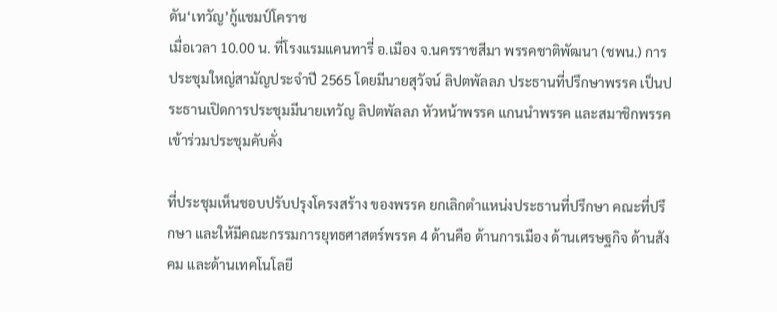ดัน‘เทวัญ’กู้แชมป์โคราช
เมื่อเวลา 10.00 น. ที่โรงแรมแคนทารี่ อ.เมือง จ.นครราชสีมา พรรคชาติพัฒนา (ชพน.) การประชุมใหญ่สามัญประจำปี 2565 โดยมีนายสุวัจน์ ลิปตพัลลภ ประธานที่ปรึกษาพรรค เป็นประธานเปิดการประชุมมีนายเทวัญ ลิปตพัลลภ หัวหน้าพรรค แกนนำพรรค และสมาชิกพรรค เข้าร่วมประชุมคับคั่ง

ที่ประชุมเห็นชอบปรับปรุงโครงสร้าง ของพรรค ยกเลิกตำแหน่งประธานที่ปรึกษา คณะที่ปรึกษา และให้มีคณะกรรมการยุทธศาสตร์พรรค 4 ด้านคือ ด้านการเมือง ด้านเศรษฐกิจ ด้านสังคม และด้านเทคโนโลยี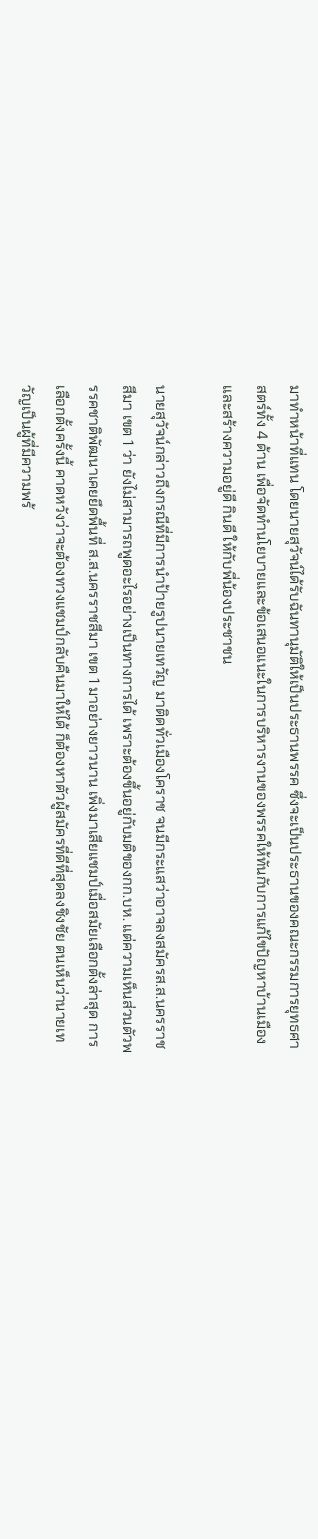มาทำหน้าที่แทน โดยนายสุวัจน์ได้รับฉันทานุมัติให้เป็นประธานพรรค ซึ่งจะเป็นประธานของคณะกรรมการยุทธศาสตร์ทั้ง 4 ด้าน เพื่อจัดทำนโยบายและข้อเสนอแนะในการบริหารงานของพรรคให้ทันกับการแก้ไขปัญหาบ้านเมืองและสร้างความอยู่ดี กินดี ให้กับพี่น้องประชาชน

นายสุวัจน์กล่าวถึงกรณีที่มีการนำป้ายรูปนายเทวัญ มาติดทั่วเมืองโคราช จนมีกระแสว่าอาจลงสมัครส.ส.นครราชสีมา เขต 1 ว่า ยังไม่สามารถพูดอะไรอย่างเป็นทางการได้ เพราะต้องขึ้นอยู่กับมติของกก.บห. แต่ความเห็นส่วนตัวพรรคชาติพัฒนาเคยยึดพื้นที่ ส.ส.นครราชสีมา เขต 1 มาอย่างยาวนาน เพิ่งมาเสียแชมป์เมื่อสมัยเลือกตั้งล่าสุด การเลือกตั้งครั้งนี้ คาดหวังว่าจะต้องทวงแชมป์กลับคืนมาให้ได้ ก็ต้องหาตัวผู้สมัครที่ดีที่สุดลงชิงชัย ตนเห็นว่านายเทวัญเป็นผู้ที่มีความพร้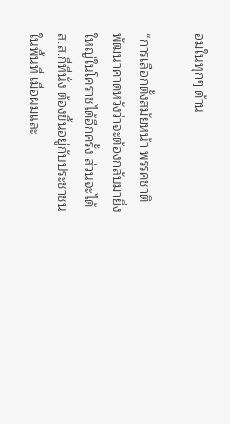อมในทุกๆ ด้าน

“การเลือกตั้งสมัยหน้า พรรคชาติพัฒนาคาดหวังว่าจะต้องกลับมายิ่งใหญ่ในโคราชได้อีกครั้ง ส่วนจะได้ ส.ส.กี่ที่นั่ง ต้องขึ้นอยู่กับประชาชนในพื้นที่ เมื่อผมและ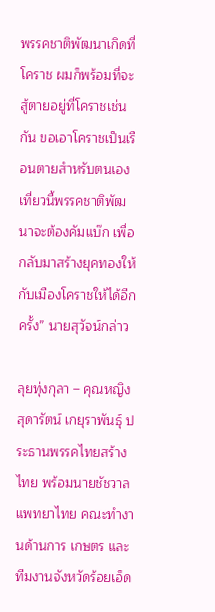พรรคชาติพัฒนาเกิดที่โคราช ผมก็พร้อมที่จะสู้ตายอยู่ที่โคราชเช่นกัน ขอเอาโคราชเป็นเรือนตายสำหรับตนเอง เที่ยวนี้พรรคชาติพัฒนาจะต้องคัมแบ๊ก เพื่อกลับมาสร้างยุคทองให้กับเมืองโคราชให้ได้อีกครั้ง” นายสุวัจน์กล่าว

ลุยทุ่งกุลา – คุณหญิงสุดารัตน์ เกยุราพันธุ์ ประธานพรรคไทยสร้างไทย พร้อมนายชัชวาล แพทยาไทย คณะทำงานด้านการ เกษตร และทีมงานจังหวัดร้อยเอ็ด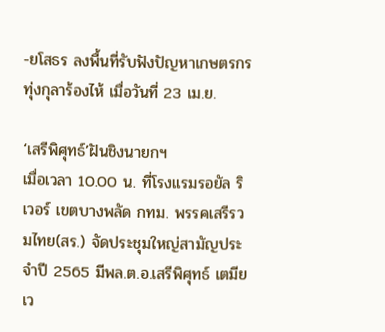-ยโสธร ลงพื้นที่รับฟังปัญหาเกษตรกรทุ่งกุลาร้องไห้ เมื่อวันที่ 23 เม.ย.

‘เสรีพิศุทธ์’ฝันชิงนายกฯ
เมื่อเวลา 10.00 น. ที่โรงแรมรอยัล ริเวอร์ เขตบางพลัด กทม. พรรคเสรีรวมไทย(สร.) จัดประชุมใหญ่สามัญประจำปี 2565 มีพล.ต.อ.เสรีพิศุทธ์ เตมียเว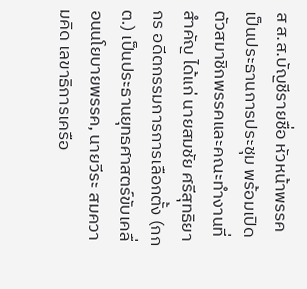ส ส.ส.บัญชีรายชื่อ หัวหน้าพรรค เป็นประธานการประชุม พร้อมเปิดตัวสมาชิกพรรคและคณะทำงานที่สำคัญ ได้แก่ นายสมชัย ศรีสุทธิยากร อดีตกรรมการการเลือกตั้ง (กกต.) เป็นประธานยุทธศาสตร์ขับเคลื่อนนโยบายพรรค, นายวีระ สมความคิด เลขาธิการเครือ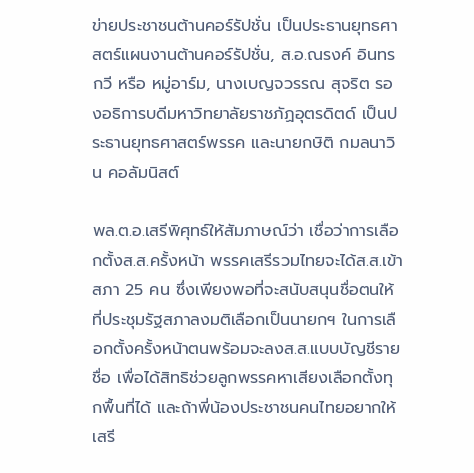ข่ายประชาชนต้านคอร์รัปชั่น เป็นประธานยุทธศาสตร์แผนงานต้านคอร์รัปชั่น, ส.อ.ณรงค์ อินทรกวี หรือ หมู่อาร์ม, นางเบญจวรรณ สุจริต รองอธิการบดีมหาวิทยาลัยราชภัฏอุตรดิตด์ เป็นประธานยุทธศาสตร์พรรค และนายกษิติ กมลนาวิน คอลัมนิสต์

พล.ต.อ.เสรีพิศุทธ์ให้สัมภาษณ์ว่า เชื่อว่าการเลือกตั้งส.ส.ครั้งหน้า พรรคเสรีรวมไทยจะได้ส.ส.เข้าสภา 25 คน ซึ่งเพียงพอที่จะสนับสนุนชื่อตนให้ที่ประชุมรัฐสภาลงมติเลือกเป็นนายกฯ ในการเลือกตั้งครั้งหน้าตนพร้อมจะลงส.ส.แบบบัญชีรายชื่อ เพื่อได้สิทธิช่วยลูกพรรคหาเสียงเลือกตั้งทุกพื้นที่ได้ และถ้าพี่น้องประชาชนคนไทยอยากให้เสรี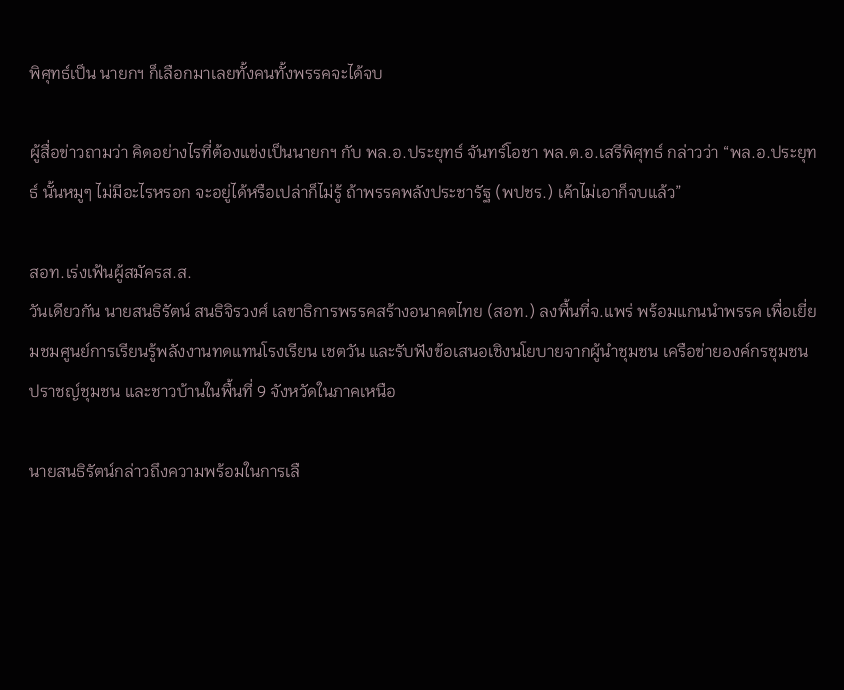พิศุทธ์เป็น นายกฯ ก็เลือกมาเลยทั้งคนทั้งพรรคจะได้จบ

ผู้สื่อข่าวถามว่า คิดอย่างไรที่ต้องแข่งเป็นนายกฯ กับ พล.อ.ประยุทธ์ จันทร์โอชา พล.ต.อ.เสรีพิศุทธ์ กล่าวว่า “พล.อ.ประยุทธ์ นั้นหมูๆ ไม่มีอะไรหรอก จะอยู่ได้หรือเปล่าก็ไม่รู้ ถ้าพรรคพลังประชารัฐ (พปชร.) เค้าไม่เอาก็จบแล้ว”

สอท.เร่งเฟ้นผู้สมัครส.ส.
วันเดียวกัน นายสนธิรัตน์ สนธิจิรวงศ์ เลขาธิการพรรคสร้างอนาคตไทย (สอท.) ลงพื้นที่จ.แพร่ พร้อมแกนนำพรรค เพื่อเยี่ยมชมศูนย์การเรียนรู้พลังงานทดแทนโรงเรียน เชตวัน และรับฟังข้อเสนอเชิงนโยบายจากผู้นำชุมชน เครือข่ายองค์กรชุมชน ปราชญ์ชุมชน และชาวบ้านในพื้นที่ 9 จังหวัดในภาคเหนือ

นายสนธิรัตน์กล่าวถึงความพร้อมในการเลื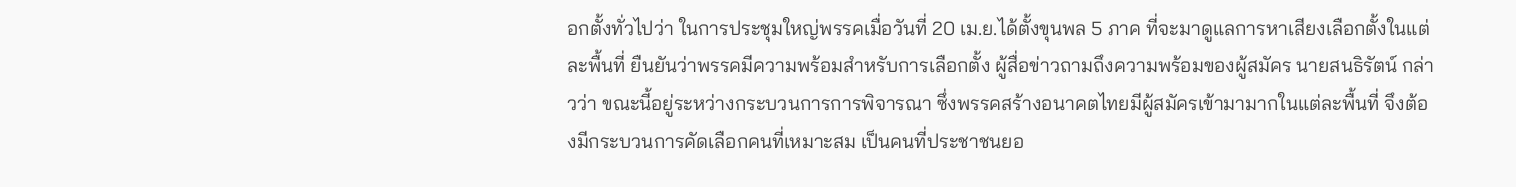อกตั้งทั่วไปว่า ในการประชุมใหญ่พรรคเมื่อวันที่ 20 เม.ย.ได้ตั้งขุนพล 5 ภาค ที่จะมาดูแลการหาเสียงเลือกตั้งในแต่ละพื้นที่ ยืนยันว่าพรรคมีความพร้อมสำหรับการเลือกตั้ง ผู้สื่อข่าวถามถึงความพร้อมของผู้สมัคร นายสนธิรัตน์ กล่าวว่า ขณะนี้อยู่ระหว่างกระบวนการการพิจารณา ซึ่งพรรคสร้างอนาคตไทยมีผู้สมัครเข้ามามากในแต่ละพื้นที่ จึงต้องมีกระบวนการคัดเลือกคนที่เหมาะสม เป็นคนที่ประชาชนยอ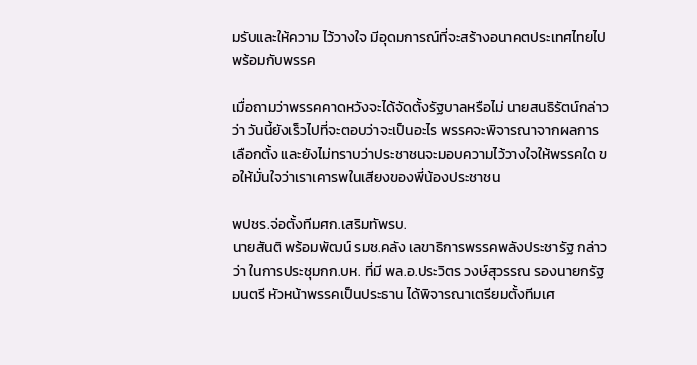มรับและให้ความ ไว้วางใจ มีอุดมการณ์ที่จะสร้างอนาคตประเทศไทยไปพร้อมกับพรรค

เมื่อถามว่าพรรคคาดหวังจะได้จัดตั้งรัฐบาลหรือไม่ นายสนธิรัตน์กล่าวว่า วันนี้ยังเร็วไปที่จะตอบว่าจะเป็นอะไร พรรคจะพิจารณาจากผลการเลือกตั้ง และยังไม่ทราบว่าประชาชนจะมอบความไว้วางใจให้พรรคใด ขอให้มั่นใจว่าเราเคารพในเสียงของพี่น้องประชาชน

พปชร.จ่อตั้งทีมศก.เสริมทัพรบ.
นายสันติ พร้อมพัฒน์ รมช.คลัง เลขาธิการพรรคพลังประชารัฐ กล่าวว่า ในการประชุมกก.บห. ที่มี พล.อ.ประวิตร วงษ์สุวรรณ รองนายกรัฐมนตรี หัวหน้าพรรคเป็นประธาน ได้พิจารณาเตรียมตั้งทีมเศ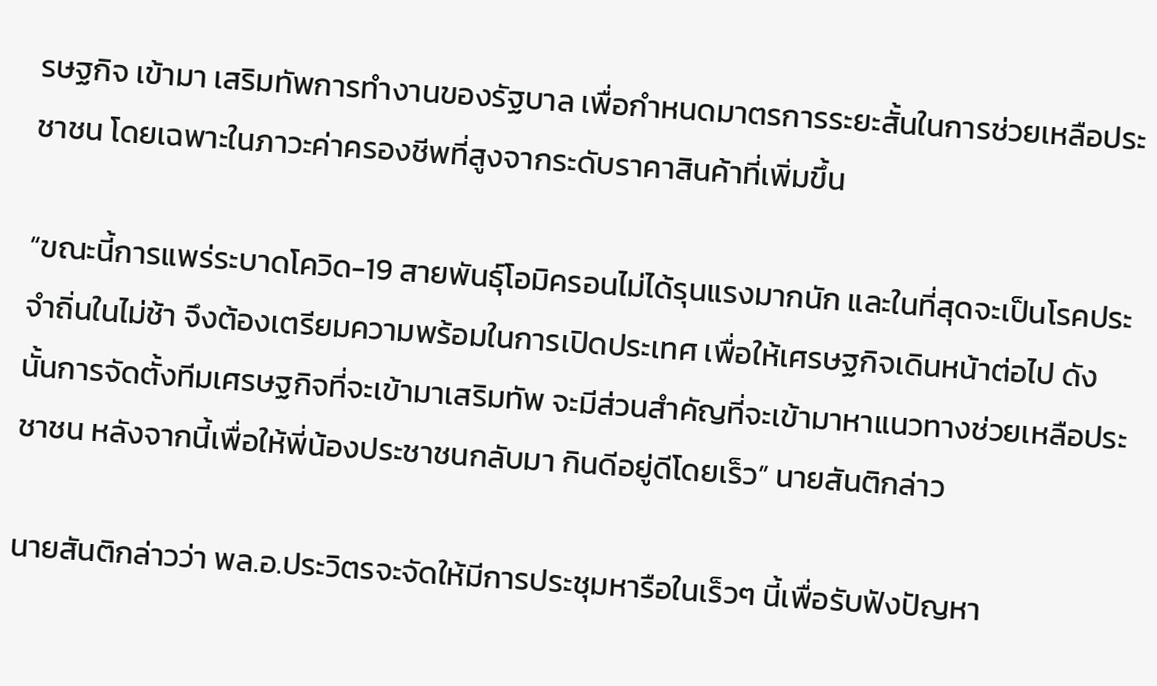รษฐกิจ เข้ามา เสริมทัพการทำงานของรัฐบาล เพื่อกำหนดมาตรการระยะสั้นในการช่วยเหลือประชาชน โดยเฉพาะในภาวะค่าครองชีพที่สูงจากระดับราคาสินค้าที่เพิ่มขึ้น

“ขณะนี้การแพร่ระบาดโควิด-19 สายพันธุ์โอมิครอนไม่ได้รุนแรงมากนัก และในที่สุดจะเป็นโรคประจำถิ่นในไม่ช้า จึงต้องเตรียมความพร้อมในการเปิดประเทศ เพื่อให้เศรษฐกิจเดินหน้าต่อไป ดังนั้นการจัดตั้งทีมเศรษฐกิจที่จะเข้ามาเสริมทัพ จะมีส่วนสำคัญที่จะเข้ามาหาแนวทางช่วยเหลือประชาชน หลังจากนี้เพื่อให้พี่น้องประชาชนกลับมา กินดีอยู่ดีโดยเร็ว” นายสันติกล่าว

นายสันติกล่าวว่า พล.อ.ประวิตรจะจัดให้มีการประชุมหารือในเร็วๆ นี้เพื่อรับฟังปัญหา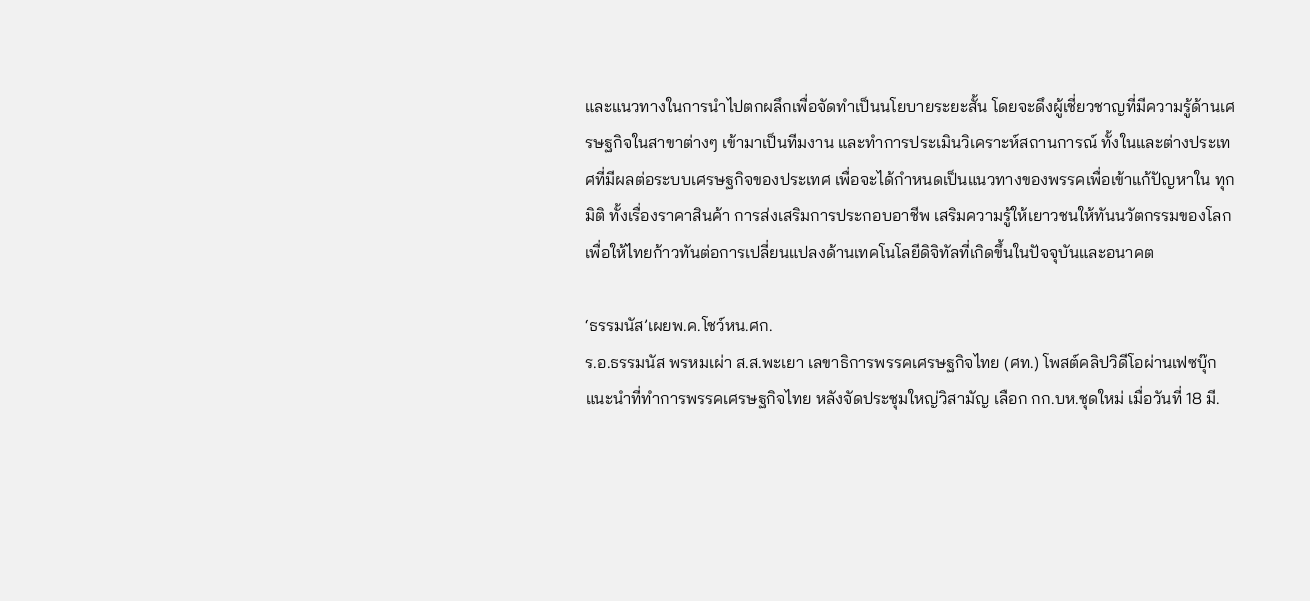และแนวทางในการนำไปตกผลึกเพื่อจัดทำเป็นนโยบายระยะสั้น โดยจะดึงผู้เชี่ยวชาญที่มีความรู้ด้านเศรษฐกิจในสาขาต่างๆ เข้ามาเป็นทีมงาน และทำการประเมินวิเคราะห์สถานการณ์ ทั้งในและต่างประเทศที่มีผลต่อระบบเศรษฐกิจของประเทศ เพื่อจะได้กำหนดเป็นแนวทางของพรรคเพื่อเข้าแก้ปัญหาใน ทุกมิติ ทั้งเรื่องราคาสินค้า การส่งเสริมการประกอบอาชีพ เสริมความรู้ให้เยาวชนให้ทันนวัตกรรมของโลกเพื่อให้ไทยก้าวทันต่อการเปลี่ยนแปลงด้านเทคโนโลยีดิจิทัลที่เกิดขึ้นในปัจจุบันและอนาคต

‘ธรรมนัส’เผยพ.ค.โชว์หน.ศก.
ร.อ.ธรรมนัส พรหมเผ่า ส.ส.พะเยา เลขาธิการพรรคเศรษฐกิจไทย (ศท.) โพสต์คลิปวิดีโอผ่านเฟซบุ๊ก แนะนำที่ทำการพรรคเศรษฐกิจไทย หลังจัดประชุมใหญ่วิสามัญ เลือก กก.บห.ชุดใหม่ เมื่อวันที่ 18 มี.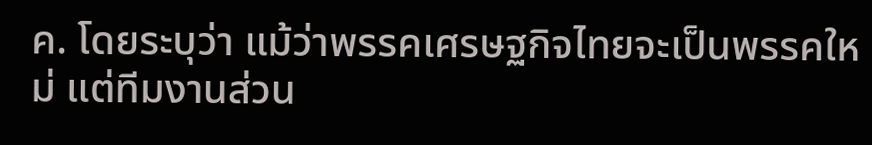ค. โดยระบุว่า แม้ว่าพรรคเศรษฐกิจไทยจะเป็นพรรคใหม่ แต่ทีมงานส่วน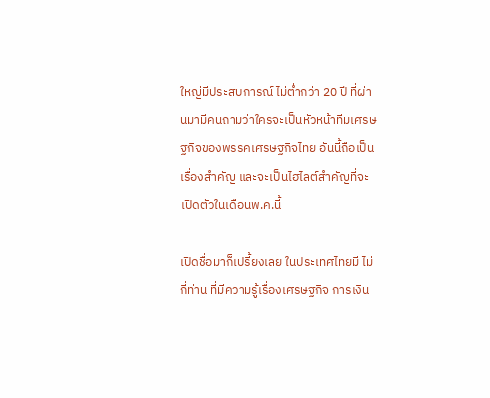ใหญ่มีประสบการณ์ ไม่ต่ำกว่า 20 ปี ที่ผ่านมามีคนถามว่าใครจะเป็นหัวหน้าทีมเศรษฐกิจของพรรคเศรษฐกิจไทย อันนี้ถือเป็นเรื่องสำคัญ และจะเป็นไฮไลต์สำคัญที่จะเปิดตัวในเดือนพ.ค.นี้

เปิดชื่อมาก็เปรี้ยงเลย ในประเทศไทยมี ไม่กี่ท่าน ที่มีความรู้เรื่องเศรษฐกิจ การเงิน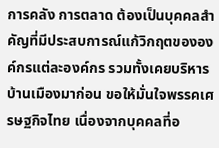การคลัง การตลาด ต้องเป็นบุคคลสำคัญที่มีประสบการณ์แก้วิกฤตขององค์กรแต่ละองค์กร รวมทั้งเคยบริหารบ้านเมืองมาก่อน ขอให้มั่นใจพรรคเศรษฐกิจไทย เนื่องจากบุคคลที่อ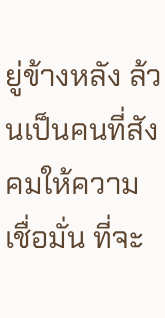ยู่ข้างหลัง ล้วนเป็นคนที่สังคมให้ความเชื่อมั่น ที่จะ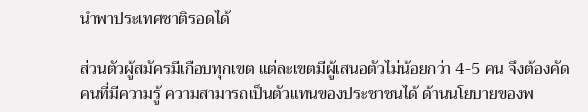นำพาประเทศชาติรอดได้

ส่วนตัวผู้สมัครมีเกือบทุกเขต แต่ละเขตมีผู้เสนอตัวไม่น้อยกว่า 4-5 คน จึงต้องคัดคนที่มีความรู้ ความสามารถเป็นตัวแทนของประชาชนได้ ด้านนโยบายของพ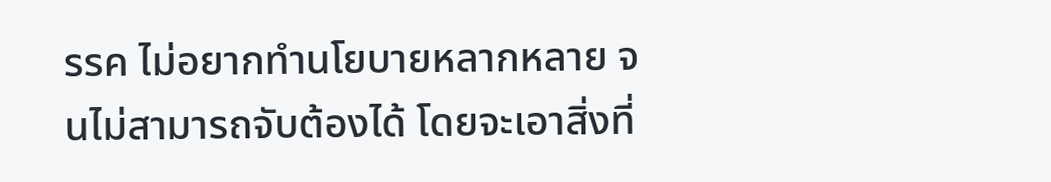รรค ไม่อยากทำนโยบายหลากหลาย จนไม่สามารถจับต้องได้ โดยจะเอาสิ่งที่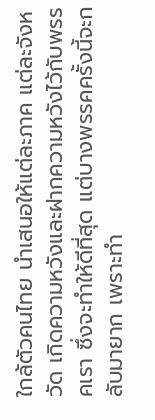ใกล้ตัวคนไทย นำเสนอให้แต่ละภาค แต่ละจังหวัด เกิดความหวังและฝากความหวังไว้กับพรรคเรา ซึ่งจะทำให้ดีที่สุด แต่บางพรรคครั้งนี้จะกลับมายาก เพราะทำ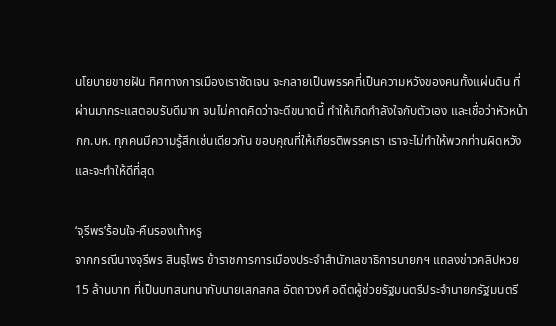นโยบายขายฝัน ทิศทางการเมืองเราชัดเจน จะกลายเป็นพรรคที่เป็นความหวังของคนทั้งแผ่นดิน ที่ผ่านมากระแสตอบรับดีมาก จนไม่คาดคิดว่าจะดีขนาดนี้ ทำให้เกิดกำลังใจกับตัวเอง และเชื่อว่าหัวหน้า กก.บห. ทุกคนมีความรู้สึกเช่นเดียวกัน ขอบคุณที่ให้เกียรติพรรคเรา เราจะไม่ทำให้พวกท่านผิดหวังและจะทำให้ดีที่สุด

‘จุรีพร’ร้อนใจ-คืนรองเท้าหรู
จากกรณีนางจุรีพร สินธุไพร ข้าราชการการเมืองประจำสำนักเลขาธิการนายกฯ แถลงข่าวคลิปหวย 15 ล้านบาท ที่เป็นบทสนทนากับนายเสกสกล อัตถาวงศ์ อดีตผู้ช่วยรัฐมนตรีประจำนายกรัฐมนตรี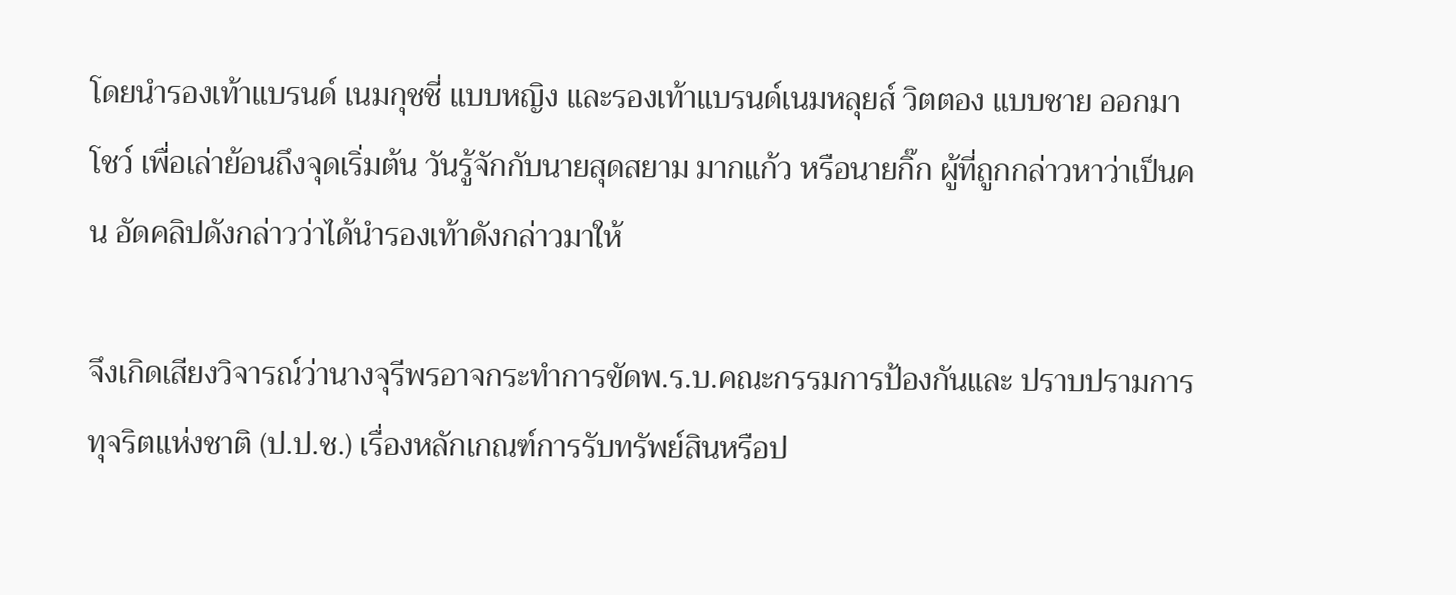โดยนำรองเท้าแบรนด์ เนมกุชชี่ แบบหญิง และรองเท้าแบรนด์เนมหลุยส์ วิตตอง แบบชาย ออกมาโชว์ เพื่อเล่าย้อนถึงจุดเริ่มต้น วันรู้จักกับนายสุดสยาม มากแก้ว หรือนายกิ๊ก ผู้ที่ถูกกล่าวหาว่าเป็นคน อัดคลิปดังกล่าวว่าได้นำรองเท้าดังกล่าวมาให้

จึงเกิดเสียงวิจารณ์ว่านางจุรีพรอาจกระทำการขัดพ.ร.บ.คณะกรรมการป้องกันและ ปราบปรามการทุจริตแห่งชาติ (ป.ป.ช.) เรื่องหลักเกณฑ์การรับทรัพย์สินหรือป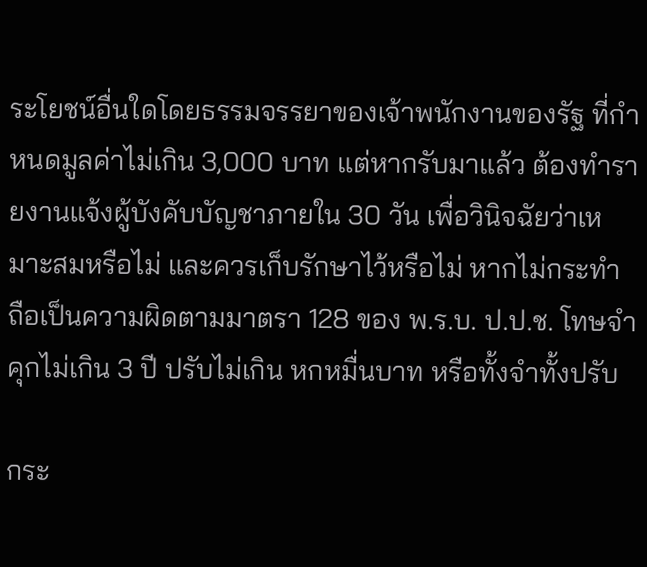ระโยชน์อื่นใดโดยธรรมจรรยาของเจ้าพนักงานของรัฐ ที่กำหนดมูลค่าไม่เกิน 3,000 บาท แต่หากรับมาแล้ว ต้องทำรายงานแจ้งผู้บังคับบัญชาภายใน 30 วัน เพื่อวินิจฉัยว่าเหมาะสมหรือไม่ และควรเก็บรักษาไว้หรือไม่ หากไม่กระทำ ถือเป็นความผิดตามมาตรา 128 ของ พ.ร.บ. ป.ป.ช. โทษจำคุกไม่เกิน 3 ปี ปรับไม่เกิน หกหมื่นบาท หรือทั้งจำทั้งปรับ

กระ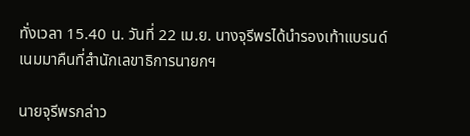ทั่งเวลา 15.40 น. วันที่ 22 เม.ย. นางจุรีพรได้นำรองเท้าแบรนด์เนมมาคืนที่สำนักเลขาธิการนายกฯ

นายจุรีพรกล่าว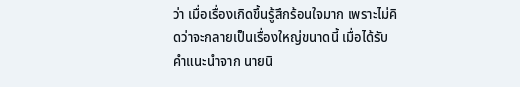ว่า เมื่อเรื่องเกิดขึ้นรู้สึกร้อนใจมาก เพราะไม่คิดว่าจะกลายเป็นเรื่องใหญ่ขนาดนี้ เมื่อได้รับคำแนะนำจาก นายนิ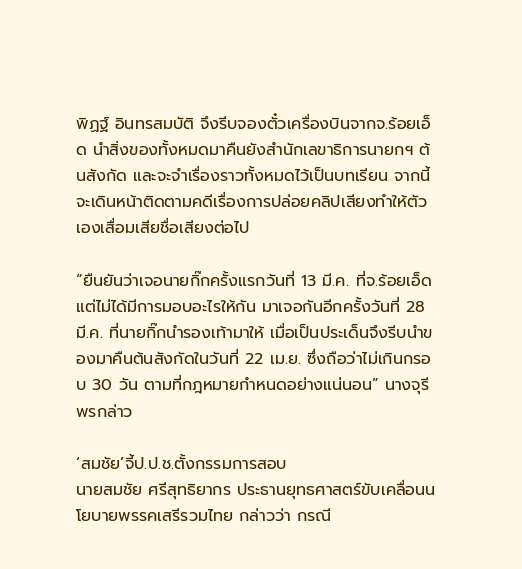พิฏฐ์ อินทรสมบัติ จึงรีบจองตั๋วเครื่องบินจากจ.ร้อยเอ็ด นำสิ่งของทั้งหมดมาคืนยังสำนักเลขาธิการนายกฯ ต้นสังกัด และจะจำเรื่องราวทั้งหมดไว้เป็นบทเรียน จากนี้จะเดินหน้าติดตามคดีเรื่องการปล่อยคลิปเสียงทำให้ตัวเองเสื่อมเสียชื่อเสียงต่อไป

“ยืนยันว่าเจอนายกิ๊กครั้งแรกวันที่ 13 มี.ค. ที่จ.ร้อยเอ็ด แต่ไม่ได้มีการมอบอะไรให้กัน มาเจอกันอีกครั้งวันที่ 28 มี.ค. ที่นายกิ๊กนำรองเท้ามาให้ เมื่อเป็นประเด็นจึงรีบนำของมาคืนต้นสังกัดในวันที่ 22 เม.ย. ซึ่งถือว่าไม่เกินกรอบ 30 วัน ตามที่กฎหมายกำหนดอย่างแน่นอน” นางจุรีพรกล่าว

‘สมชัย’จี้ป.ป.ช.ตั้งกรรมการสอบ
นายสมชัย ศรีสุทธิยากร ประธานยุทธศาสตร์ขับเคลื่อนนโยบายพรรคเสรีรวมไทย กล่าวว่า กรณี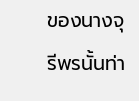ของนางจุรีพรนั้นท่า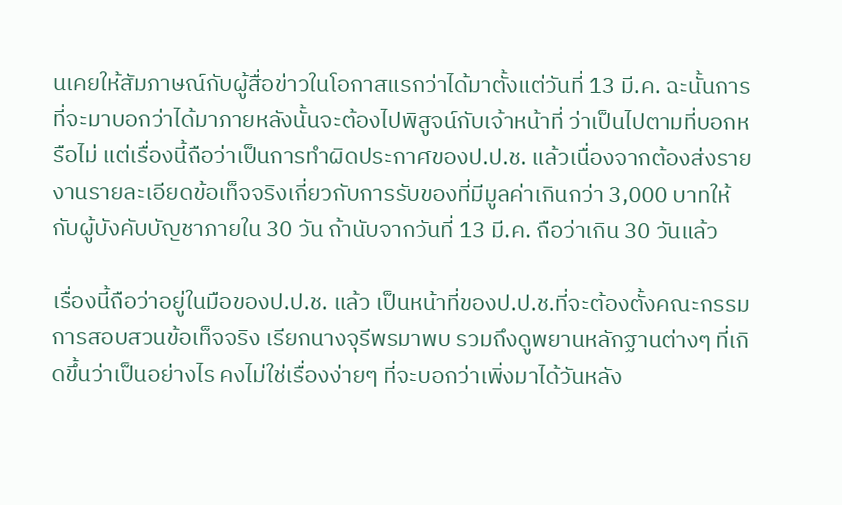นเคยให้สัมภาษณ์กับผู้สื่อข่าวในโอกาสแรกว่าได้มาตั้งแต่วันที่ 13 มี.ค. ฉะนั้นการที่จะมาบอกว่าได้มาภายหลังนั้นจะต้องไปพิสูจน์กับเจ้าหน้าที่ ว่าเป็นไปตามที่บอกหรือไม่ แต่เรื่องนี้ถือว่าเป็นการทำผิดประกาศของป.ป.ช. แล้วเนื่องจากต้องส่งรายงานรายละเอียดข้อเท็จจริงเกี่ยวกับการรับของที่มีมูลค่าเกินกว่า 3,000 บาทให้กับผู้บังคับบัญชาภายใน 30 วัน ถ้านับจากวันที่ 13 มี.ค. ถือว่าเกิน 30 วันแล้ว

เรื่องนี้ถือว่าอยู่ในมือของป.ป.ช. แล้ว เป็นหน้าที่ของป.ป.ช.ที่จะต้องตั้งคณะกรรมการสอบสวนข้อเท็จจริง เรียกนางจุรีพรมาพบ รวมถึงดูพยานหลักฐานต่างๆ ที่เกิดขึ้นว่าเป็นอย่างไร คงไม่ใช่เรื่องง่ายๆ ที่จะบอกว่าเพิ่งมาได้วันหลัง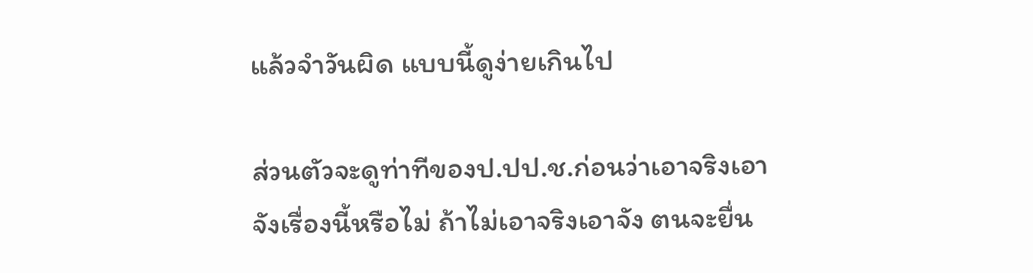แล้วจำวันผิด แบบนี้ดูง่ายเกินไป

ส่วนตัวจะดูท่าทีของป.ปป.ช.ก่อนว่าเอาจริงเอาจังเรื่องนี้หรือไม่ ถ้าไม่เอาจริงเอาจัง ตนจะยื่น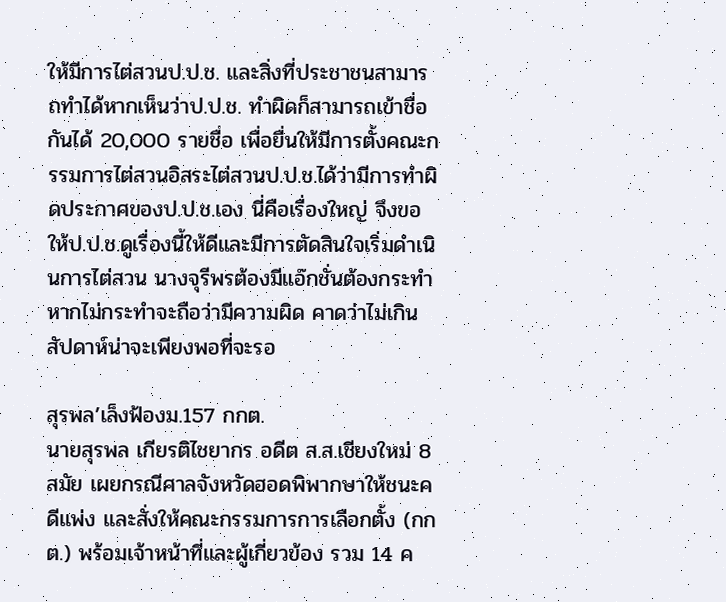ให้มีการไต่สวนป.ป.ช. และสิ่งที่ประชาชนสามารถทำได้หากเห็นว่าป.ป.ช. ทำผิดก็สามารถเข้าชื่อกันได้ 20,000 รายชื่อ เพื่อยื่นให้มีการตั้งคณะกรรมการไต่สวนอิสระไต่สวนป.ป.ช.ได้ว่ามีการทำผิดประกาศของป.ป.ช.เอง นี่คือเรื่องใหญ่ จึงขอให้ป.ป.ช.ดูเรื่องนี้ให้ดีและมีการตัดสินใจเริ่มดำเนินการไต่สวน นางจุรีพรต้องมีแอ๊กชั่นต้องกระทำ หากไม่กระทำจะถือว่ามีความผิด คาดว่าไม่เกินสัปดาห์น่าจะเพียงพอที่จะรอ

สุรพล’เล็งฟ้องม.157 กกต.
นายสุรพล เกียรติไชยากร อดีต ส.ส.เชียงใหม่ 8 สมัย เผยกรณีศาลจังหวัดฮอดพิพากษาให้ชนะคดีแพ่ง และสั่งให้คณะกรรมการการเลือกตั้ง (กกต.) พร้อมเจ้าหน้าที่และผู้เกี่ยวข้อง รวม 14 ค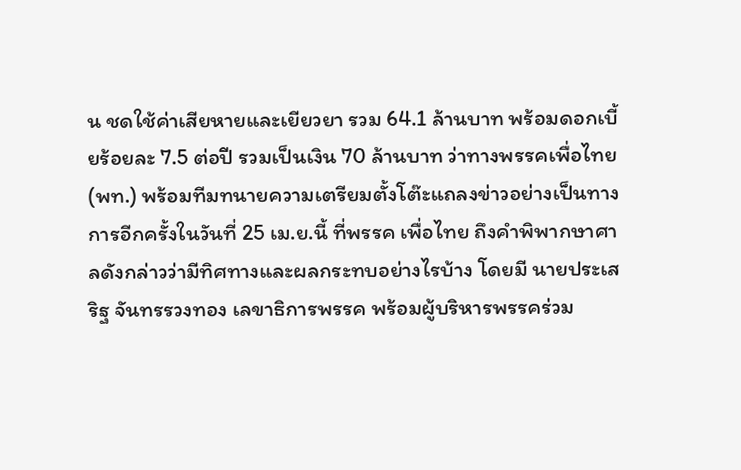น ชดใช้ค่าเสียหายและเยียวยา รวม 64.1 ล้านบาท พร้อมดอกเบี้ยร้อยละ 7.5 ต่อปี รวมเป็นเงิน 70 ล้านบาท ว่าทางพรรคเพื่อไทย (พท.) พร้อมทีมทนายความเตรียมตั้งโต๊ะแถลงข่าวอย่างเป็นทางการอีกครั้งในวันที่ 25 เม.ย.นี้ ที่พรรค เพื่อไทย ถึงคำพิพากษาศาลดังกล่าวว่ามีทิศทางและผลกระทบอย่างไรบ้าง โดยมี นายประเสริฐ จันทรรวงทอง เลขาธิการพรรค พร้อมผู้บริหารพรรคร่วม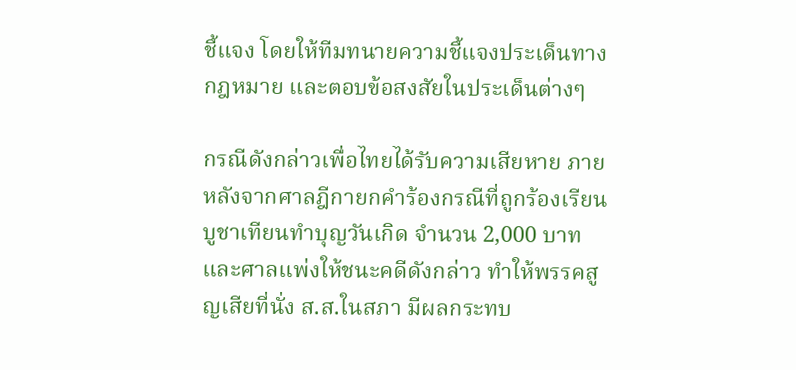ชี้แจง โดยให้ทีมทนายความชี้แจงประเด็นทางกฎหมาย และตอบข้อสงสัยในประเด็นต่างๆ

กรณีดังกล่าวเพื่อไทยได้รับความเสียหาย ภายหลังจากศาลฎีกายกคำร้องกรณีที่ถูกร้องเรียนบูชาเทียนทำบุญวันเกิด จำนวน 2,000 บาท และศาลแพ่งให้ชนะคดีดังกล่าว ทำให้พรรคสูญเสียที่นั่ง ส.ส.ในสภา มีผลกระทบ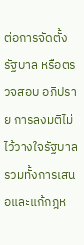ต่อการจัดตั้งรัฐบาล หรือตรวจสอบ อภิปราย การลงมติไม่ไว้วางใจรัฐบาล รวมทั้งการเสนอและแก้กฎห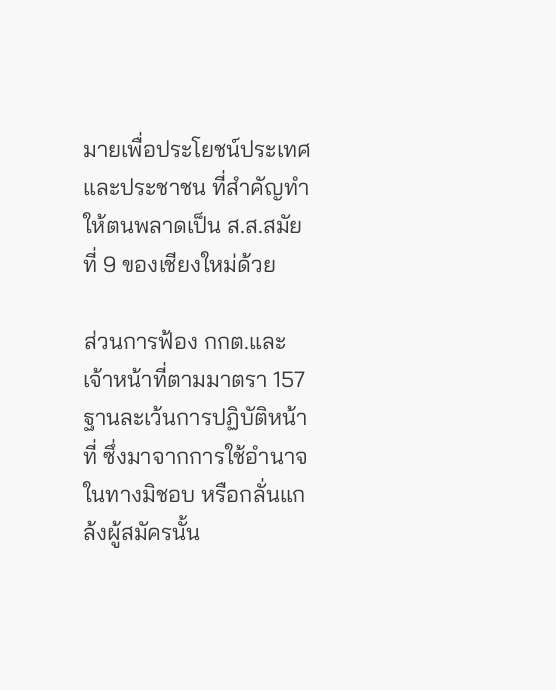มายเพื่อประโยชน์ประเทศและประชาชน ที่สำคัญทำให้ตนพลาดเป็น ส.ส.สมัยที่ 9 ของเชียงใหม่ด้วย

ส่วนการฟ้อง กกต.และเจ้าหน้าที่ตามมาตรา 157 ฐานละเว้นการปฏิบัติหน้าที่ ซึ่งมาจากการใช้อำนาจในทางมิชอบ หรือกลั่นแกล้งผู้สมัครนั้น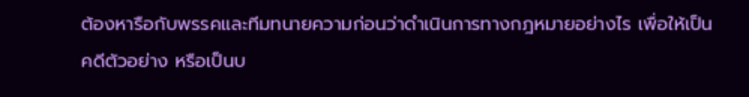ต้องหารือกับพรรคและทีมทนายความก่อนว่าดำเนินการทางกฎหมายอย่างไร เพื่อให้เป็นคดีตัวอย่าง หรือเป็นบ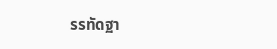รรทัดฐา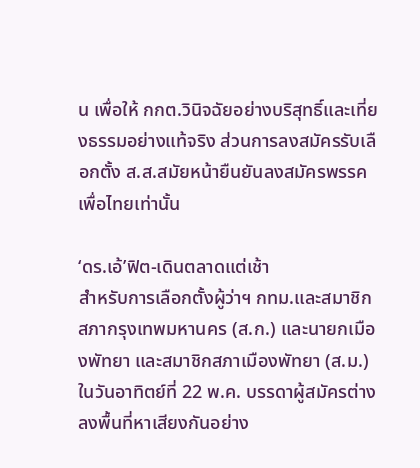น เพื่อให้ กกต.วินิจฉัยอย่างบริสุทธิ์และเที่ยงธรรมอย่างแท้จริง ส่วนการลงสมัครรับเลือกตั้ง ส.ส.สมัยหน้ายืนยันลงสมัครพรรคเพื่อไทยเท่านั้น

‘ดร.เอ้’ฟิต-เดินตลาดแต่เช้า
สำหรับการเลือกตั้งผู้ว่าฯ กทม.และสมาชิกสภากรุงเทพมหานคร (ส.ก.) และนายกเมืองพัทยา และสมาชิกสภาเมืองพัทยา (ส.ม.) ในวันอาทิตย์ที่ 22 พ.ค. บรรดาผู้สมัครต่างลงพื้นที่หาเสียงกันอย่าง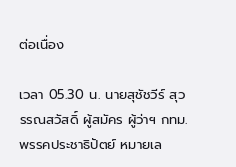ต่อเนื่อง

เวลา 05.30 น. นายสุชัชวีร์ สุวรรณสวัสดิ์ ผู้สมัคร ผู้ว่าฯ กทม. พรรคประชาธิปัตย์ หมายเล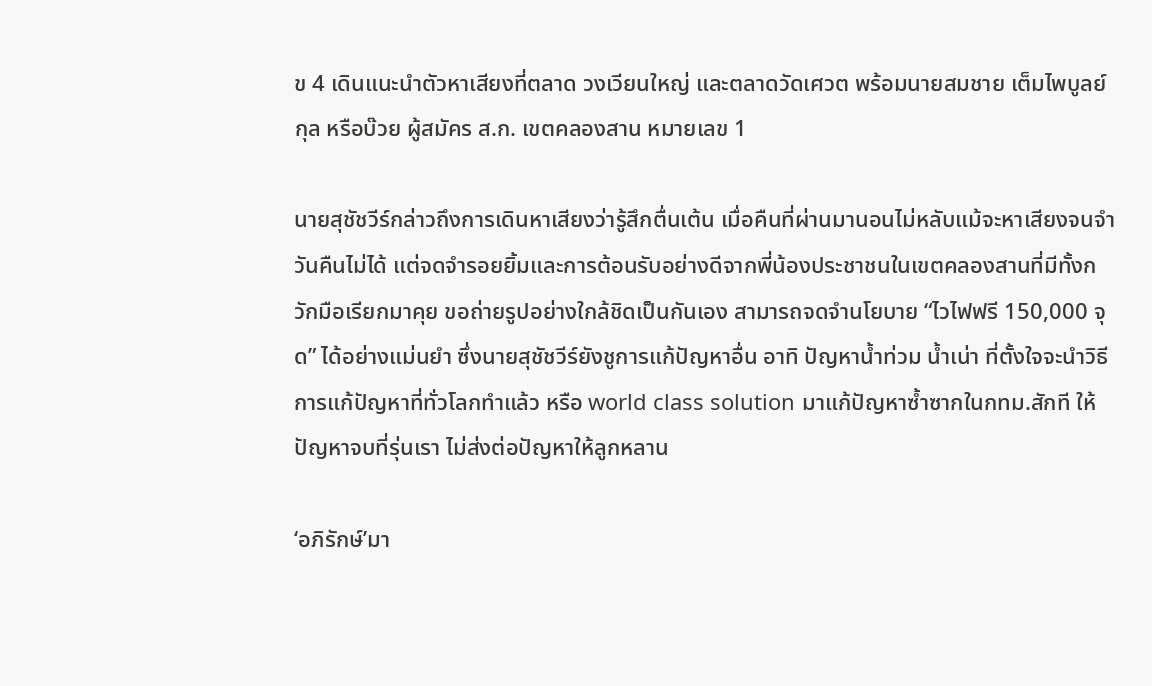ข 4 เดินแนะนำตัวหาเสียงที่ตลาด วงเวียนใหญ่ และตลาดวัดเศวต พร้อมนายสมชาย เต็มไพบูลย์กุล หรือบ๊วย ผู้สมัคร ส.ก. เขตคลองสาน หมายเลข 1

นายสุชัชวีร์กล่าวถึงการเดินหาเสียงว่ารู้สึกตื่นเต้น เมื่อคืนที่ผ่านมานอนไม่หลับแม้จะหาเสียงจนจำวันคืนไม่ได้ แต่จดจำรอยยิ้มและการต้อนรับอย่างดีจากพี่น้องประชาชนในเขตคลองสานที่มีทั้งกวักมือเรียกมาคุย ขอถ่ายรูปอย่างใกล้ชิดเป็นกันเอง สามารถจดจำนโยบาย “ไวไฟฟรี 150,000 จุด” ได้อย่างแม่นยำ ซึ่งนายสุชัชวีร์ยังชูการแก้ปัญหาอื่น อาทิ ปัญหาน้ำท่วม น้ำเน่า ที่ตั้งใจจะนำวิธีการแก้ปัญหาที่ทั่วโลกทำแล้ว หรือ world class solution มาแก้ปัญหาซ้ำซากในกทม.สักที ให้ปัญหาจบที่รุ่นเรา ไม่ส่งต่อปัญหาให้ลูกหลาน

‘อภิรักษ์’มา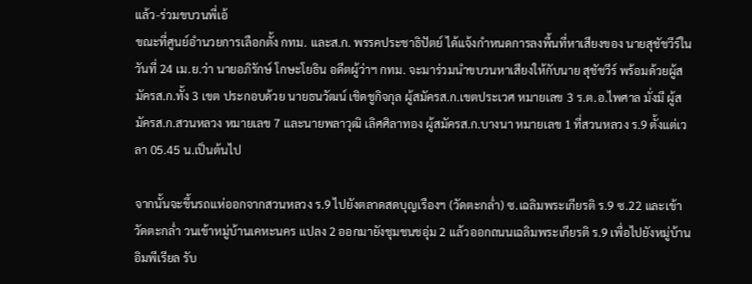แล้ว-ร่วมขบวนพี่เอ้
ขณะที่ศูนย์อำนวยการเลือกตั้ง กทม. และส.ก. พรรคประชาธิปัตย์ ได้แจ้งกำหนดการลงพื้นที่หาเสียงของ นายสุชัชวีร์ในวันที่ 24 เม.ย.ว่า นายอภิรักษ์ โกษะโยธิน อดีตผู้ว่าฯ กทม. จะมาร่วมนำขบวนหาเสียงให้กับนาย สุชัชวีร์ พร้อมด้วยผู้สมัครส.ก.ทั้ง 3 เขต ประกอบด้วย นายธนวัฒน์ เชิดชูกิจกุล ผู้สมัครส.ก.เขตประเวศ หมายเลข 3 ร.ต.อ.ไพศาล มั่งมี ผู้สมัครส.ก.สวนหลวง หมายเลข 7 และนายพลาวุฒิ เลิศศิลาทอง ผู้สมัครส.ก.บางนา หมายเลข 1 ที่สวนหลวง ร.9 ตั้งแต่เวลา 05.45 น.เป็นต้นไป

จากนั้นจะขึ้นรถแห่ออกจากสวนหลวง ร.9 ไปยังตลาดสดบุญเรืองฯ (วัดตะกล่ำ) ซ.เฉลิมพระเกียรติ ร.9 ซ.22 และเข้าวัดตะกล่ำ วนเข้าหมู่บ้านเคหะนคร แปลง 2 ออกมายังชุมชนชอุ่ม 2 แล้วออกถนนเฉลิมพระเกียรติ ร.9 เพื่อไปยังหมู่บ้านอิมพีเรียล รับ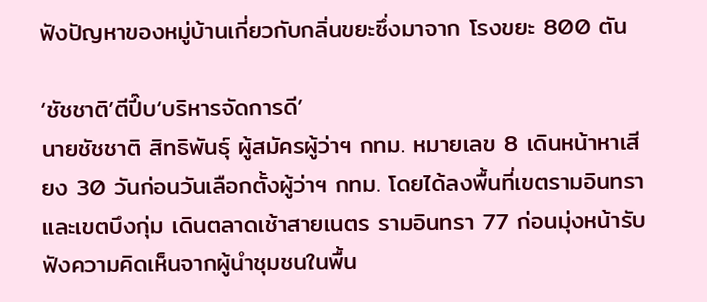ฟังปัญหาของหมู่บ้านเกี่ยวกับกลิ่นขยะซึ่งมาจาก โรงขยะ 800 ตัน

‘ชัชชาติ’ตีปี๊บ‘บริหารจัดการดี’
นายชัชชาติ สิทธิพันธุ์ ผู้สมัครผู้ว่าฯ กทม. หมายเลข 8 เดินหน้าหาเสียง 30 วันก่อนวันเลือกตั้งผู้ว่าฯ กทม. โดยได้ลงพื้นที่เขตรามอินทราและเขตบึงกุ่ม เดินตลาดเช้าสายเนตร รามอินทรา 77 ก่อนมุ่งหน้ารับฟังความคิดเห็นจากผู้นำชุมชนในพื้น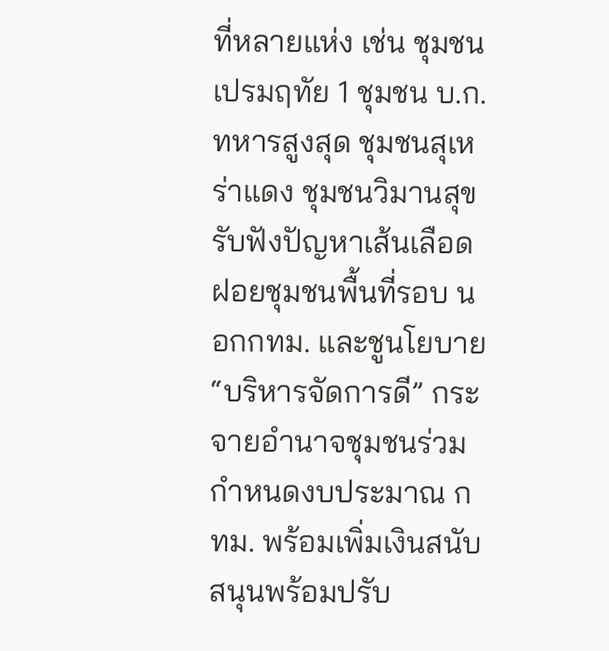ที่หลายแห่ง เช่น ชุมชนเปรมฤทัย 1 ชุมชน บ.ก.ทหารสูงสุด ชุมชนสุเหร่าแดง ชุมชนวิมานสุขรับฟังปัญหาเส้นเลือดฝอยชุมชนพื้นที่รอบ นอกกทม. และชูนโยบาย “บริหารจัดการดี” กระจายอำนาจชุมชนร่วมกำหนดงบประมาณ กทม. พร้อมเพิ่มเงินสนับสนุนพร้อมปรับ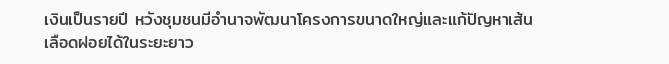เงินเป็นรายปี หวังชุมชนมีอำนาจพัฒนาโครงการขนาดใหญ่และแก้ปัญหาเส้นเลือดฝอยได้ในระยะยาว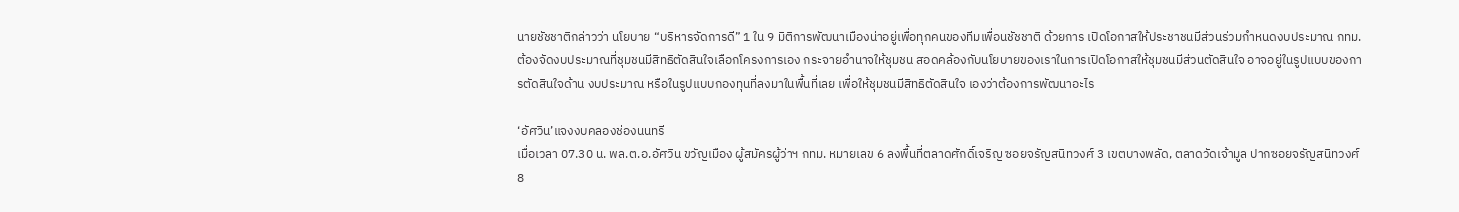นายชัชชาติกล่าวว่า นโยบาย “บริหารจัดการดี” 1 ใน 9 มิติการพัฒนาเมืองน่าอยู่เพื่อทุกคนของทีมเพื่อนชัชชาติ ด้วยการ เปิดโอกาสให้ประชาชนมีส่วนร่วมกำหนดงบประมาณ กทม.ต้องจัดงบประมาณที่ชุมชนมีสิทธิตัดสินใจเลือกโครงการเอง กระจายอำนาจให้ชุมชน สอดคล้องกับนโยบายของเราในการเปิดโอกาสให้ชุมชนมีส่วนตัดสินใจ อาจอยู่ในรูปแบบของการตัดสินใจด้าน งบประมาณ หรือในรูปแบบกองทุนที่ลงมาในพื้นที่เลย เพื่อให้ชุมชนมีสิทธิตัดสินใจ เองว่าต้องการพัฒนาอะไร

‘อัศวิน’แจงงบคลองช่องนนทรี
เมื่อเวลา 07.30 น. พล.ต.อ.อัศวิน ขวัญเมือง ผู้สมัครผู้ว่าฯ กทม. หมายเลข 6 ลงพื้นที่ตลาดศักดิ์เจริญ ซอยจรัญสนิทวงศ์ 3 เขตบางพลัด, ตลาดวัดเจ้ามูล ปากซอยจรัญสนิทวงศ์ 8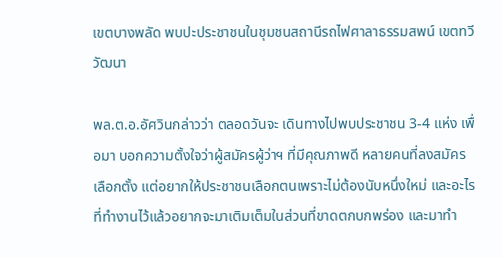เขตบางพลัด พบปะประชาชนในชุมชนสถานีรถไฟศาลาธรรมสพน์ เขตทวีวัฒนา

พล.ต.อ.อัศวินกล่าวว่า ตลอดวันจะ เดินทางไปพบประชาชน 3-4 แห่ง เพื่อมา บอกความตั้งใจว่าผู้สมัครผู้ว่าฯ ที่มีคุณภาพดี หลายคนที่ลงสมัครเลือกตั้ง แต่อยากให้ประชาชนเลือกตนเพราะไม่ต้องนับหนึ่งใหม่ และอะไรที่ทำงานไว้แล้วอยากจะมาเติมเต็มในส่วนที่ขาดตกบกพร่อง และมาทำ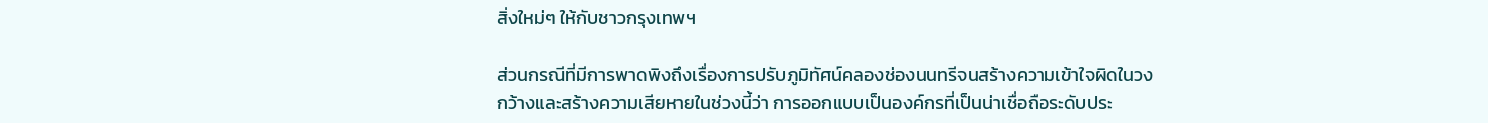สิ่งใหม่ๆ ให้กับชาวกรุงเทพฯ

ส่วนกรณีที่มีการพาดพิงถึงเรื่องการปรับภูมิทัศน์คลองช่องนนทรีจนสร้างความเข้าใจผิดในวงกว้างและสร้างความเสียหายในช่วงนี้ว่า การออกแบบเป็นองค์กรที่เป็นน่าเชื่อถือระดับประ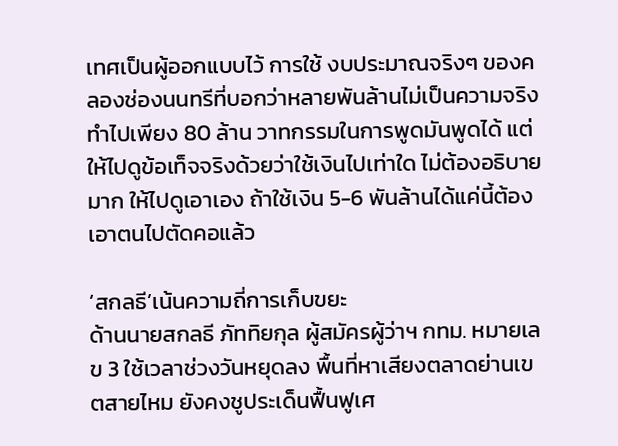เทศเป็นผู้ออกแบบไว้ การใช้ งบประมาณจริงๆ ของคลองช่องนนทรีที่บอกว่าหลายพันล้านไม่เป็นความจริง ทำไปเพียง 80 ล้าน วาทกรรมในการพูดมันพูดได้ แต่ให้ไปดูข้อเท็จจริงด้วยว่าใช้เงินไปเท่าใด ไม่ต้องอธิบายมาก ให้ไปดูเอาเอง ถ้าใช้เงิน 5-6 พันล้านได้แค่นี้ต้องเอาตนไปตัดคอแล้ว

‘สกลธี’เน้นความถี่การเก็บขยะ
ด้านนายสกลธี ภัททิยกุล ผู้สมัครผู้ว่าฯ กทม. หมายเลข 3 ใช้เวลาช่วงวันหยุดลง พื้นที่หาเสียงตลาดย่านเขตสายไหม ยังคงชูประเด็นฟื้นฟูเศ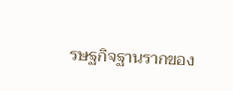รษฐกิจฐานรากของ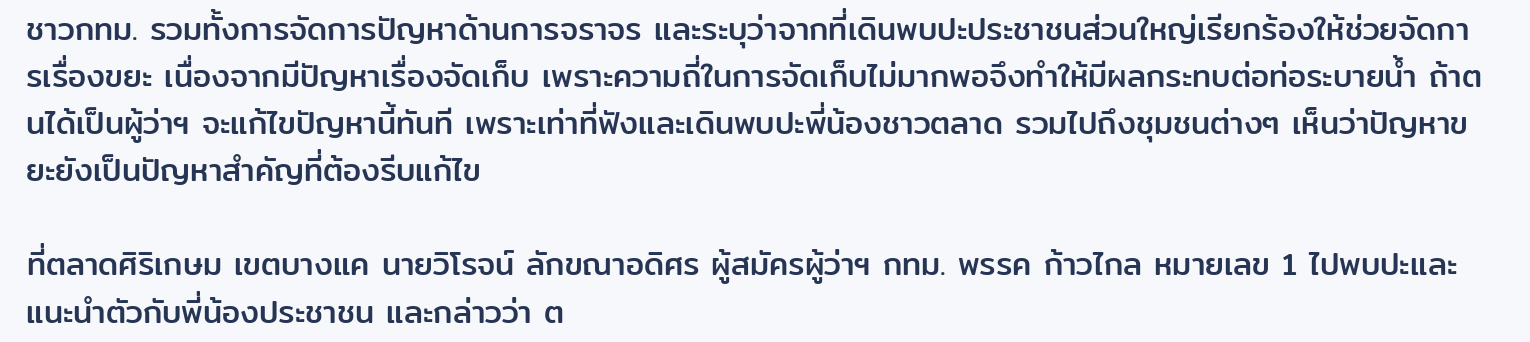ชาวกทม. รวมทั้งการจัดการปัญหาด้านการจราจร และระบุว่าจากที่เดินพบปะประชาชนส่วนใหญ่เรียกร้องให้ช่วยจัดการเรื่องขยะ เนื่องจากมีปัญหาเรื่องจัดเก็บ เพราะความถี่ในการจัดเก็บไม่มากพอจึงทำให้มีผลกระทบต่อท่อระบายน้ำ ถ้าตนได้เป็นผู้ว่าฯ จะแก้ไขปัญหานี้ทันที เพราะเท่าที่ฟังและเดินพบปะพี่น้องชาวตลาด รวมไปถึงชุมชนต่างๆ เห็นว่าปัญหาขยะยังเป็นปัญหาสำคัญที่ต้องรีบแก้ไข

ที่ตลาดศิริเกษม เขตบางแค นายวิโรจน์ ลักขณาอดิศร ผู้สมัครผู้ว่าฯ กทม. พรรค ก้าวไกล หมายเลข 1 ไปพบปะและแนะนำตัวกับพี่น้องประชาชน และกล่าวว่า ต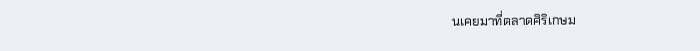นเคยมาที่ตลาดศิริเกษม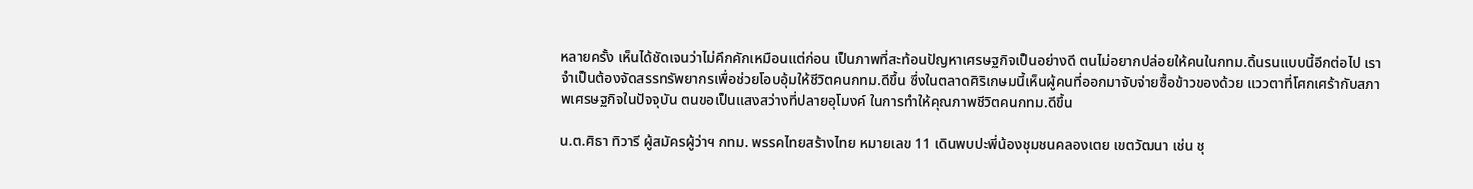หลายครั้ง เห็นได้ชัดเจนว่าไม่คึกคักเหมือนแต่ก่อน เป็นภาพที่สะท้อนปัญหาเศรษฐกิจเป็นอย่างดี ตนไม่อยากปล่อยให้คนในกทม.ดิ้นรนแบบนี้อีกต่อไป เราจำเป็นต้องจัดสรรทรัพยากรเพื่อช่วยโอบอุ้มให้ชีวิตคนกทม.ดีขึ้น ซึ่งในตลาดศิริเกษมนี้เห็นผู้คนที่ออกมาจับจ่ายซื้อข้าวของด้วย แววตาที่โศกเศร้ากับสภาพเศรษฐกิจในปัจจุบัน ตนขอเป็นแสงสว่างที่ปลายอุโมงค์ ในการทำให้คุณภาพชีวิตคนกทม.ดีขึ้น

น.ต.ศิธา ทิวารี ผู้สมัครผู้ว่าฯ กทม. พรรคไทยสร้างไทย หมายเลข 11 เดินพบปะพี่น้องชุมชนคลองเตย เขตวัฒนา เช่น ชุ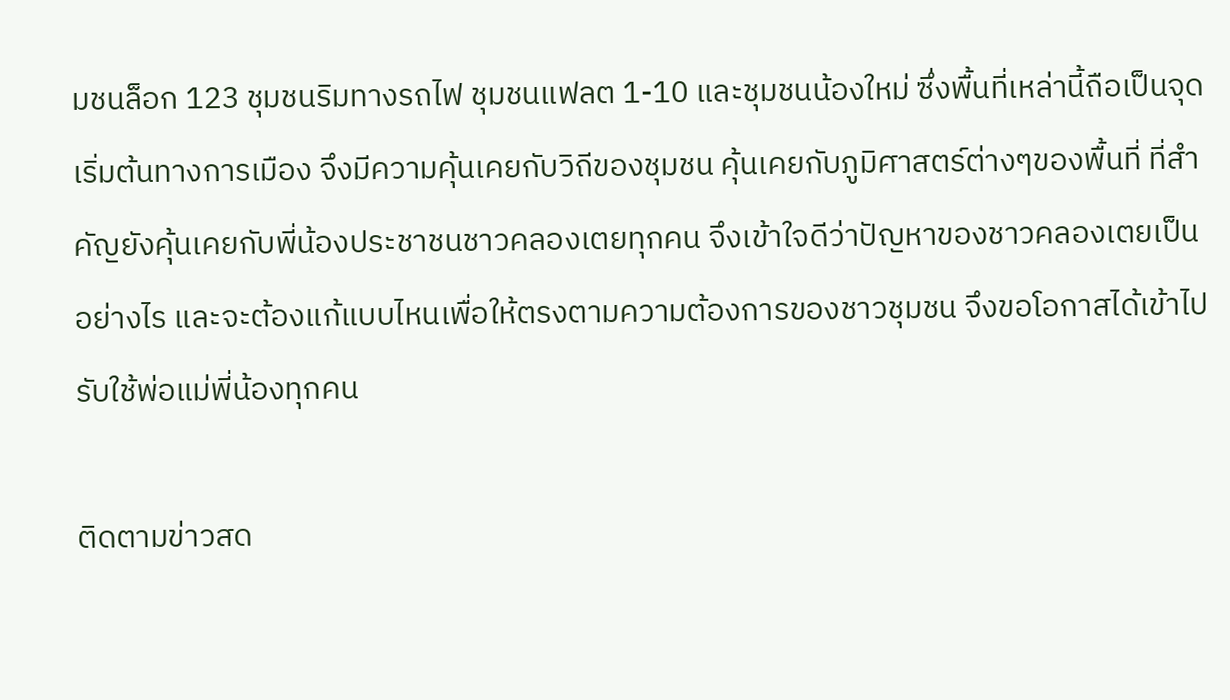มชนล็อก 123 ชุมชนริมทางรถไฟ ชุมชนแฟลต 1-10 และชุมชนน้องใหม่ ซึ่งพื้นที่เหล่านี้ถือเป็นจุดเริ่มต้นทางการเมือง จึงมีความคุ้นเคยกับวิถีของชุมชน คุ้นเคยกับภูมิศาสตร์ต่างๆของพื้นที่ ที่สำคัญยังคุ้นเคยกับพี่น้องประชาชนชาวคลองเตยทุกคน จึงเข้าใจดีว่าปัญหาของชาวคลองเตยเป็นอย่างไร และจะต้องแก้แบบไหนเพื่อให้ตรงตามความต้องการของชาวชุมชน จึงขอโอกาสได้เข้าไปรับใช้พ่อแม่พี่น้องทุกคน

ติดตามข่าวสด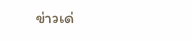ข่าวเด่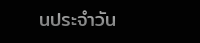นประจำวัน